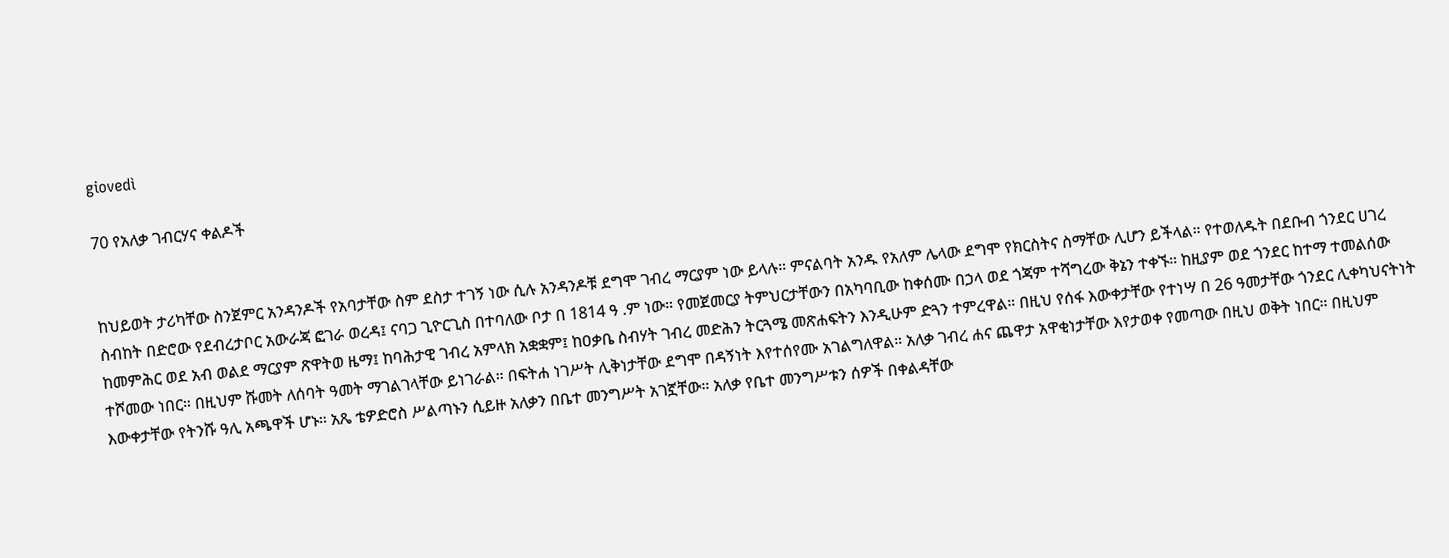giovedì

70 የአለቃ ገብርሃና ቀልዶች


ከህይወት ታሪካቸው ስንጀምር አንዳንዶች የአባታቸው ስም ደስታ ተገኝ ነው ሲሉ አንዳንዶቹ ደግሞ ገብረ ማርያም ነው ይላሉ። ምናልባት አንዱ የአለም ሌላው ደግሞ የክርስትና ስማቸው ሊሆን ይችላል። የተወለዱት በደቡብ ጎንደር ሀገረ ስብከት በድሮው የደብረታቦር አውራጃ ፎገራ ወረዳ፤ ናባጋ ጊዮርጊስ በተባለው ቦታ በ 1814 ዓ .ም ነው። የመጀመርያ ትምህርታቸውን በአካባቢው ከቀሰሙ በኃላ ወደ ጎጃም ተሻግረው ቅኔን ተቀኙ። ከዚያም ወደ ጎንደር ከተማ ተመልሰው ከመምሕር ወደ አብ ወልደ ማርያም ጽዋትወ ዜማ፤ ከባሕታዊ ገብረ አምላክ አቋቋም፤ ከዐቃቤ ስብሃት ገብረ መድሕን ትርጓሜ መጽሐፍትን እንዲሁም ድጓን ተምረዋል። በዚህ የሰፋ እውቀታቸው የተነሣ በ 26 ዓመታቸው ጎንደር ሊቀካህናትነት ተሾመው ነበር። በዚህም ሹመት ለሰባት ዓመት ማገልገላቸው ይነገራል። በፍትሐ ነገሥት ሊቅነታቸው ደግሞ በዳኝነት እየተሰየሙ አገልግለዋል። አለቃ ገብረ ሐና ጨዋታ አዋቂነታቸው እየታወቀ የመጣው በዚህ ወቅት ነበር። በዚህም እውቀታቸው የትንሹ ዓሊ አጫዋች ሆኑ። አጼ ቴዎድሮስ ሥልጣኑን ሲይዙ አለቃን በቤተ መንግሥት አገኟቸው። አለቃ የቤተ መንግሥቱን ሰዎች በቀልዳቸው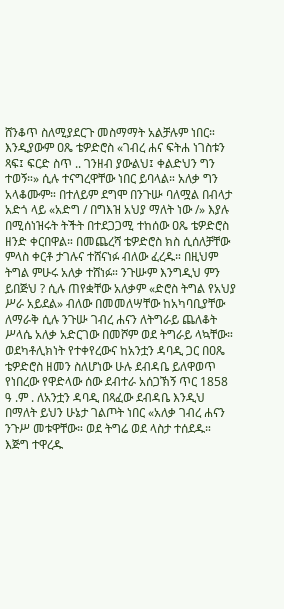ሸንቆጥ ስለሚያደርጉ መስማማት አልቻሉም ነበር። እንዲያውም ዐጼ ቴዎድሮስ «ገብረ ሐና ፍትሐ ነገስቱን ጻፍ፤ ፍርድ ስጥ .. ገንዘብ ያውልህ፤ ቀልድህን ግን ተወኝ።» ሲሉ ተናግረዋቸው ነበር ይባላል። አለቃ ግን አላቆሙም። በተለይም ደግሞ በንጉሡ ባለሟል በብላታ አድጎ ላይ «አድግ / በግእዝ አህያ ማለት ነው /» እያሉ በሚሰነዝሩት ትችት በተደጋጋሚ ተከሰው ዐጼ ቴዎድሮስ ዘንድ ቀርበዋል። በመጨረሻ ቴዎድሮስ ክስ ሲሰለቻቸው ምላስ ቀርቶ ታገሉና ተሸናነፉ ብለው ፈረዱ። በዚህም ትግል ምሁሩ አለቃ ተሸነፉ። ንጉሡም እንግዲህ ምን ይበጅህ ? ሲሉ ጠየቋቸው አለቃም «ድሮስ ትግል የአህያ ሥራ አይደል» ብለው በመመለሣቸው ከአካባቢያቸው ለማራቅ ሲሉ ንጉሡ ገብረ ሐናን ለትግራይ ጨለቆት ሥላሴ አለቃ አድርገው በመሾም ወደ ትግራይ ላኳቸው። ወደካቶሊክነት የተቀየረውና ከአንቷን ዳባዲ ጋር በዐጼ ቴዎድሮስ ዘመን ስለሆነው ሁሉ ደብዳቤ ይለዋወጥ የነበረው የዋድላው ሰው ደብተራ አሰጋኽኝ ጥር 1858 ዓ .ም . ለአንቷን ዳባዲ በጻፈው ደብዳቤ እንዲህ በማለት ይህን ሁኔታ ገልጦት ነበር «አለቃ ገብረ ሐናን ንጉሥ መቱዋቸው። ወደ ትግሬ ወደ ላስታ ተሰደዱ። እጅግ ተዋረዱ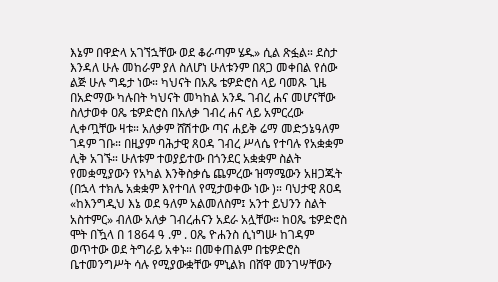እኔም በዋድላ አገኘኋቸው ወደ ቆራጣም ሄዱ» ሲል ጽፏል። ደስታ እንዳለ ሁሉ መከራም ያለ ስለሆነ ሁለቱንም በጸጋ መቀበል የሰው ልጅ ሁሉ ግዴታ ነው። ካህናት በአጼ ቴዎድሮስ ላይ ባመጹ ጊዜ በአድማው ካሉበት ካህናት መካከል አንዱ ገብረ ሐና መሆናቸው ስለታወቀ ዐጼ ቴዎድሮስ በአለቃ ገብረ ሐና ላይ አምርረው ሊቀጧቸው ዛቱ። አለቃም ሸሽተው ጣና ሐይቅ ሬማ መድኃኔዓለም ገዳም ገቡ። በዚያም ባሕታዊ ጸዐዳ ገብረ ሥላሴ የተባሉ የአቋቋም ሊቅ አገኙ። ሁለቱም ተወያይተው በጎንደር አቋቋም ስልት የመቋሚያውን የአካል እንቅስቃሴ ጨምረው ዝማሜውን አዘጋጁት (በኋላ ተክሌ አቋቋም እየተባለ የሚታወቀው ነው )። ባህታዊ ጸዐዳ «ከእንግዲህ እኔ ወደ ዓለም አልመለስም፤ አንተ ይህንን ስልት አስተምር» ብለው አለቃ ገብረሐናን አደራ አሏቸው። ከዐጼ ቴዎድሮስ ሞት በዃላ በ 1864 ዓ .ም . ዐጼ ዮሐንስ ሲነግሡ ከገዳም ወጥተው ወደ ትግራይ አቀኑ። በመቀጠልም በቴዎድሮስ ቤተመንግሥት ሳሉ የሚያውቋቸው ምኒልክ በሸዋ መንገሣቸውን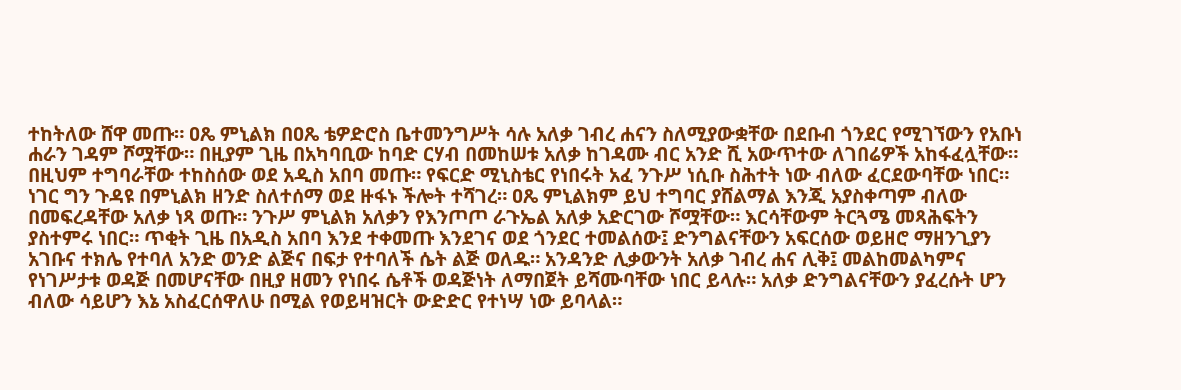ተከትለው ሸዋ መጡ። ዐጼ ምኒልክ በዐጼ ቴዎድሮስ ቤተመንግሥት ሳሉ አለቃ ገብረ ሐናን ስለሚያውቋቸው በደቡብ ጎንደር የሚገኘውን የአቡነ ሐራን ገዳም ሾሟቸው። በዚያም ጊዜ በአካባቢው ከባድ ርሃብ በመከሠቱ አለቃ ከገዳሙ ብር አንድ ሺ አውጥተው ለገበሬዎች አከፋፈሏቸው። በዚህም ተግባራቸው ተከስሰው ወደ አዲስ አበባ መጡ። የፍርድ ሚኒስቴር የነበሩት አፈ ንጉሥ ነሲቡ ስሕተት ነው ብለው ፈርደውባቸው ነበር። ነገር ግን ጉዳዩ በምኒልክ ዘንድ ስለተሰማ ወደ ዙፋኑ ችሎት ተሻገረ። ዐጼ ምኒልክም ይህ ተግባር ያሸልማል እንጂ አያስቀጣም ብለው በመፍረዳቸው አለቃ ነጻ ወጡ። ንጉሥ ምኒልክ አለቃን የእንጦጦ ራጉኤል አለቃ አድርገው ሾሟቸው። እርሳቸውም ትርጓሜ መጻሕፍትን ያስተምሩ ነበር። ጥቂት ጊዜ በአዲስ አበባ እንደ ተቀመጡ እንደገና ወደ ጎንደር ተመልሰው፤ ድንግልናቸውን አፍርሰው ወይዘሮ ማዘንጊያን አገቡና ተክሌ የተባለ አንድ ወንድ ልጅና በፍታ የተባለች ሴት ልጅ ወለዱ። አንዳንድ ሊቃውንት አለቃ ገብረ ሐና ሊቅ፤ መልከመልካምና የነገሥታቱ ወዳጅ በመሆናቸው በዚያ ዘመን የነበሩ ሴቶች ወዳጅነት ለማበጀት ይሻሙባቸው ነበር ይላሉ። አለቃ ድንግልናቸውን ያፈረሱት ሆን ብለው ሳይሆን እኔ አስፈርሰዋለሁ በሚል የወይዛዝርት ውድድር የተነሣ ነው ይባላል።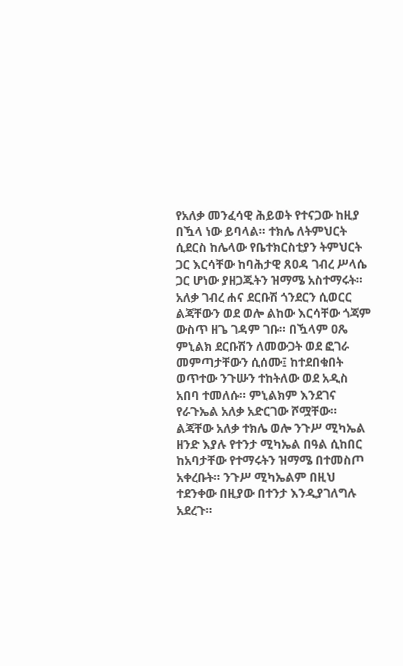የአለቃ መንፈሳዊ ሕይወት የተናጋው ከዚያ በዃላ ነው ይባላል። ተክሌ ለትምህርት ሲደርስ ከሌላው የቤተክርስቲያን ትምህርት ጋር እርሳቸው ከባሕታዊ ጸዐዳ ገብረ ሥላሴ ጋር ሆነው ያዘጋጁትን ዝማሜ አስተማሩት። አለቃ ገብረ ሐና ደርቡሽ ጎንደርን ሲወርር ልጃቸውን ወደ ወሎ ልከው እርሳቸው ጎጃም ውስጥ ዘጌ ገዳም ገቡ። በዃላም ዐጼ ምኒልክ ደርቡሽን ለመውጋት ወደ ፎገራ መምጣታቸውን ሲሰሙ፤ ከተደበቁበት ወጥተው ንጉሡን ተከትለው ወደ አዲስ አበባ ተመለሱ። ምኒልክም እንደገና የራጉኤል አለቃ አድርገው ሾሟቸው። ልጃቸው አለቃ ተክሌ ወሎ ንጉሥ ሚካኤል ዘንድ እያሉ የተንታ ሚካኤል በዓል ሲከበር ከአባታቸው የተማሩትን ዝማሜ በተመስጦ አቀረቡት። ንጉሥ ሚካኤልም በዚህ ተደንቀው በዚያው በተንታ እንዲያገለግሉ አደረጉ።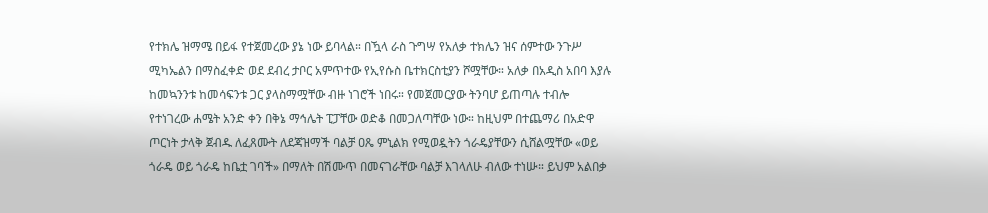የተክሌ ዝማሜ በይፋ የተጀመረው ያኔ ነው ይባላል። በዃላ ራስ ጉግሣ የአለቃ ተክሌን ዝና ሰምተው ንጉሥ ሚካኤልን በማስፈቀድ ወደ ደብረ ታቦር አምጥተው የኢየሱስ ቤተክርስቲያን ሾሟቸው። አለቃ በአዲስ አበባ እያሉ ከመኳንንቱ ከመሳፍንቱ ጋር ያላስማሟቸው ብዙ ነገሮች ነበሩ። የመጀመርያው ትንባሆ ይጠጣሉ ተብሎ የተነገረው ሐሜት አንድ ቀን በቅኔ ማኅሌት ፒፓቸው ወድቆ በመጋለጣቸው ነው። ከዚህም በተጨማሪ በአድዋ ጦርነት ታላቅ ጀብዱ ለፈጸሙት ለደጃዝማች ባልቻ ዐጼ ምኒልክ የሚወዷትን ጎራዴያቸውን ሲሸልሟቸው «ወይ ጎራዴ ወይ ጎራዴ ከቤቷ ገባች» በማለት በሽሙጥ በመናገራቸው ባልቻ እገላለሁ ብለው ተነሡ። ይህም አልበቃ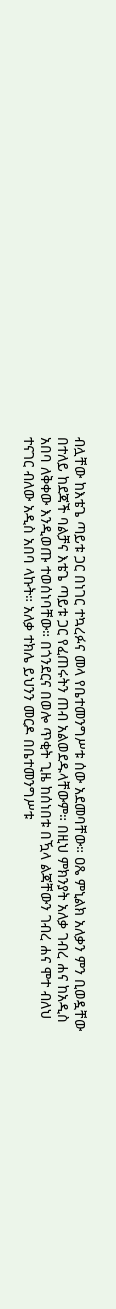ብሏቸው ከእቴጌ ጣይቱ ጋር በነገር ተኳረፉና መላ የቤተመንግሥቱ ሰው አደመባቸው። ዐጼ ምኒልክ አለቃን ምን ቢወዷቸው በተለይ ከደጃች ባልቻና እቴጌ ጣይቱ ጋር የፈጠሩትን ጠብ አልወደዱላቸውም። በዚህ ምክንያት አለቃ ገብረ ሐና ከአዲስ አበባ ለቅቀው እንዲወጡ ተወሰነባቸው። በጎንደርና በወሎ ጥቂት ጊዜ ከሰነበቱ በዃላ ልጃቸውን ገብረ ሐና ሞተ ብለህ ተናገር ብለው አዲስ አበባ ላኩት። አለቃ ተክሌ ይህንን መርዶ በቤተመንግሥቱ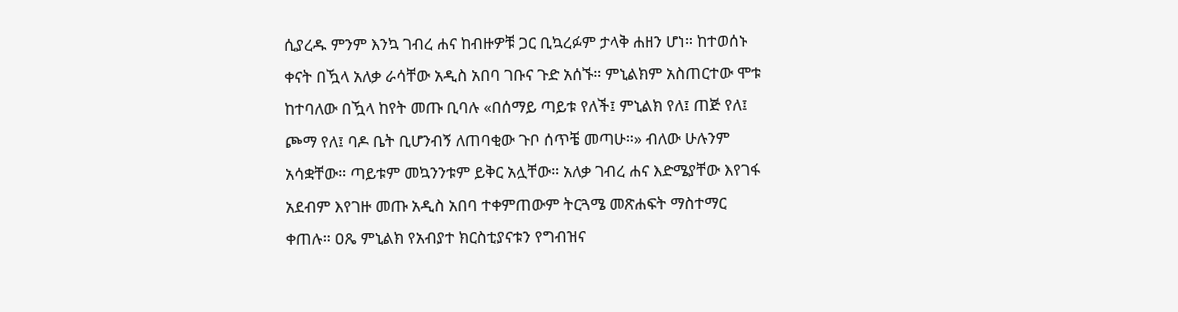ሲያረዱ ምንም እንኳ ገብረ ሐና ከብዙዎቹ ጋር ቢኳረፉም ታላቅ ሐዘን ሆነ። ከተወሰኑ ቀናት በዃላ አለቃ ራሳቸው አዲስ አበባ ገቡና ጉድ አሰኙ። ምኒልክም አስጠርተው ሞቱ ከተባለው በዃላ ከየት መጡ ቢባሉ «በሰማይ ጣይቱ የለች፤ ምኒልክ የለ፤ ጠጅ የለ፤ ጮማ የለ፤ ባዶ ቤት ቢሆንብኝ ለጠባቂው ጉቦ ሰጥቼ መጣሁ።» ብለው ሁሉንም አሳቋቸው። ጣይቱም መኳንንቱም ይቅር አሏቸው። አለቃ ገብረ ሐና እድሜያቸው እየገፋ አደብም እየገዙ መጡ አዲስ አበባ ተቀምጠውም ትርጓሜ መጽሐፍት ማስተማር ቀጠሉ። ዐጼ ምኒልክ የአብያተ ክርስቲያናቱን የግብዝና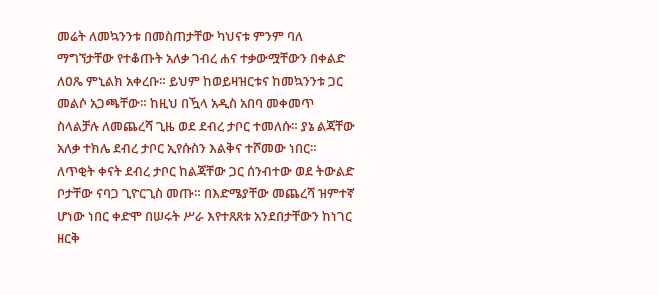መሬት ለመኳንንቱ በመስጠታቸው ካህናቱ ምንም ባለ ማግኘታቸው የተቆጡት አለቃ ገብረ ሐና ተቃውሟቸውን በቀልድ ለዐጼ ምኒልክ አቀረቡ። ይህም ከወይዛዝርቱና ከመኳንንቱ ጋር መልሶ አጋጫቸው። ከዚህ በዃላ አዲስ አበባ መቀመጥ ስላልቻሉ ለመጨረሻ ጊዜ ወደ ደብረ ታቦር ተመለሱ። ያኔ ልጃቸው አለቃ ተክሌ ደብረ ታቦር ኢየሱስን እልቅና ተሾመው ነበር። ለጥቂት ቀናት ደብረ ታቦር ከልጃቸው ጋር ሰንብተው ወደ ትውልድ ቦታቸው ናባጋ ጊዮርጊስ መጡ። በእድሜያቸው መጨረሻ ዝምተኛ ሆነው ነበር ቀድሞ በሠሩት ሥራ እየተጸጸቱ አንደበታቸውን ከነገር ዘርቅ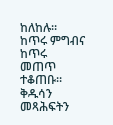ከለከሉ። ከጥሩ ምግብና ከጥሩ መጠጥ ተቆጠቡ። ቅዱሳን መጻሕፍትን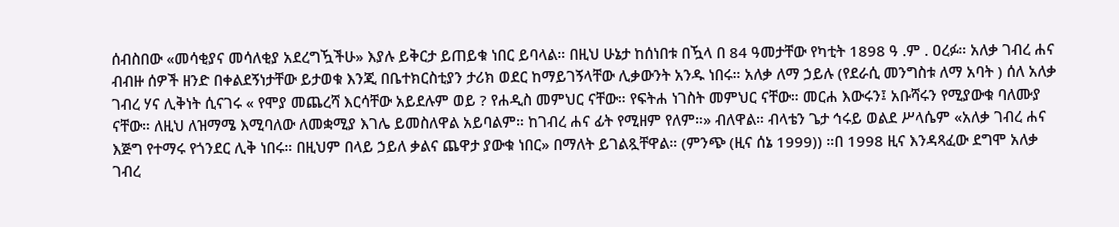ሰብስበው «መሳቂያና መሳለቂያ አደረግዃችሁ» እያሉ ይቅርታ ይጠይቁ ነበር ይባላል። በዚህ ሁኔታ ከሰነበቱ በዃላ በ 84 ዓመታቸው የካቲት 1898 ዓ .ም . ዐረፉ። አለቃ ገብረ ሐና ብብዙ ሰዎች ዘንድ በቀልደኝነታቸው ይታወቁ እንጂ በቤተክርስቲያን ታሪክ ወደር ከማይገኝላቸው ሊቃውንት አንዱ ነበሩ። አለቃ ለማ ኃይሉ (የደራሲ መንግስቱ ለማ አባት ) ሰለ አለቃ ገብረ ሃና ሊቅነት ሲናገሩ « የሞያ መጨረሻ እርሳቸው አይደሉም ወይ ? የሐዲስ መምህር ናቸው። የፍትሐ ነገስት መምህር ናቸው። መርሐ እውሩን፤ አቡሻሩን የሚያውቁ ባለሙያ ናቸው። ለዚህ ለዝማሜ እሚባለው ለመቋሚያ እገሌ ይመስለዋል አይባልም። ከገብረ ሐና ፊት የሚዘም የለም።» ብለዋል። ብላቴን ጌታ ኅሩይ ወልደ ሥላሴም «አለቃ ገብረ ሐና እጅግ የተማሩ የጎንደር ሊቅ ነበሩ። በዚህም በላይ ኃይለ ቃልና ጨዋታ ያውቁ ነበር» በማለት ይገልጿቸዋል። (ምንጭ (ዚና ሰኔ 1999)) ።በ 1998 ዚና እንዳጻፈው ደግሞ አለቃ ገብረ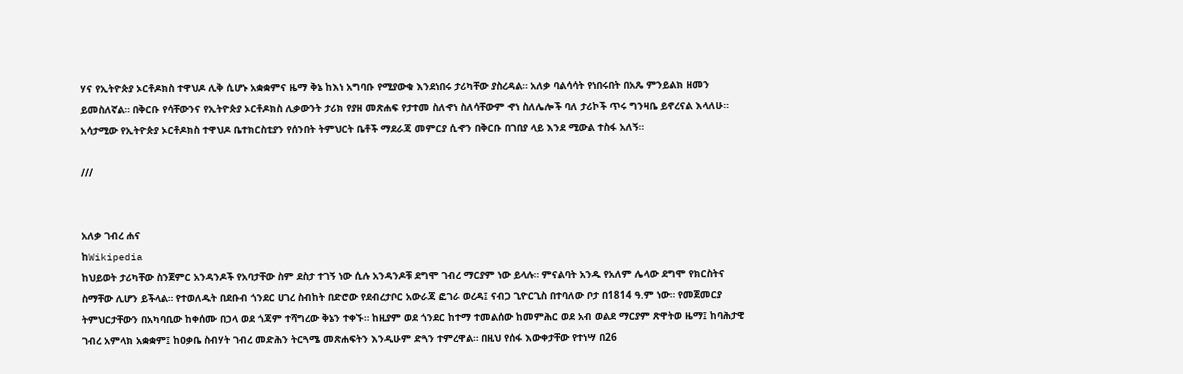ሃና የኢትዮጵያ ኦርቶዶክስ ተዋህዶ ሊቅ ሲሆኑ አቋቋምና ዜማ ቅኔ ከእነ አግባቡ የሚያውቁ እንደነበሩ ታሪካቸው ያስረዳል። አለቃ ባልሳሳት የነበሩበት በአጼ ምንይልክ ዘመን ይመስለኛል። በቅርቡ የሳቸውንና የኢትዮጵያ ኦርቶዶክስ ሊቃውንት ታሪክ የያዘ መጽሐፍ የታተመ ስለኆነ ስለሳቸውም ኆነ ስለሌሎች ባለ ታሪኮች ጥሩ ግንዛቤ ይኖረናል እላለሁ። አሳታሚው የኢትዮጵያ ኦርቶዶክስ ተዋህዶ ቤተክርስቲያን የሰንበት ትምህርት ቤቶች ማደራጃ መምርያ ሲኆን በቅርቡ በገበያ ላይ እንደ ሚውል ተስፋ አለኝ።

///


አለቃ ገብረ ሐና
ከWikipedia
ከህይወት ታሪካቸው ስንጀምር አንዳንዶች የአባታቸው ስም ደስታ ተገኝ ነው ሲሉ አንዳንዶቹ ደግሞ ገብረ ማርያም ነው ይላሉ። ምናልባት አንዱ የአለም ሌላው ደግሞ የክርስትና ስማቸው ሊሆን ይችላል። የተወለዱት በደቡብ ጎንደር ሀገረ ስብከት በድሮው የደብረታቦር አውራጃ ፎገራ ወረዳ፤ ናብጋ ጊዮርጊስ በተባለው ቦታ በ1814 ዓ.ም ነው። የመጀመርያ ትምህርታቸውን በአካባቢው ከቀሰሙ በኃላ ወደ ጎጃም ተሻግረው ቅኔን ተቀኙ። ከዚያም ወደ ጎንደር ከተማ ተመልሰው ከመምሕር ወደ አብ ወልደ ማርያም ጽዋትወ ዜማ፤ ከባሕታዊ ገብረ አምላክ አቋቋም፤ ከዐቃቤ ስብሃት ገብረ መድሕን ትርጓሜ መጽሐፍትን እንዲሁም ድጓን ተምረዋል። በዚህ የሰፋ እውቀታቸው የተነሣ በ26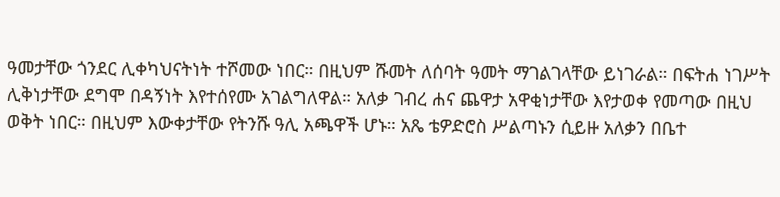ዓመታቸው ጎንደር ሊቀካህናትነት ተሾመው ነበር። በዚህም ሹመት ለሰባት ዓመት ማገልገላቸው ይነገራል። በፍትሐ ነገሥት ሊቅነታቸው ደግሞ በዳኝነት እየተሰየሙ አገልግለዋል። አለቃ ገብረ ሐና ጨዋታ አዋቂነታቸው እየታወቀ የመጣው በዚህ ወቅት ነበር። በዚህም እውቀታቸው የትንሹ ዓሊ አጫዋች ሆኑ። አጼ ቴዎድሮስ ሥልጣኑን ሲይዙ አለቃን በቤተ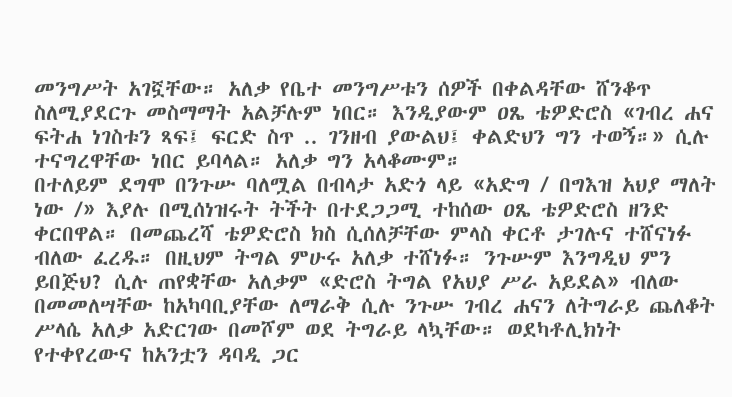መንግሥት አገኟቸው። አለቃ የቤተ መንግሥቱን ሰዎች በቀልዳቸው ሸንቆጥ ስለሚያደርጉ መስማማት አልቻሉም ነበር። እንዲያውም ዐጼ ቴዎድሮስ «ገብረ ሐና ፍትሐ ነገስቱን ጻፍ፤ ፍርድ ስጥ .. ገንዘብ ያውልህ፤ ቀልድህን ግን ተወኝ።» ሲሉ ተናግረዋቸው ነበር ይባላል። አለቃ ግን አላቆሙም።
በተለይም ደግሞ በንጉሡ ባለሟል በብላታ አድጎ ላይ «አድግ / በግእዝ አህያ ማለት ነው /» እያሉ በሚሰነዝሩት ትችት በተደጋጋሚ ተከሰው ዐጼ ቴዎድሮስ ዘንድ ቀርበዋል። በመጨረሻ ቴዎድሮስ ክስ ሲሰለቻቸው ምላስ ቀርቶ ታገሉና ተሸናነፉ ብለው ፈረዱ። በዚህም ትግል ምሁሩ አለቃ ተሸነፉ። ንጉሡም እንግዲህ ምን ይበጅህ? ሲሉ ጠየቋቸው አለቃም «ድሮስ ትግል የአህያ ሥራ አይደል» ብለው በመመለሣቸው ከአካባቢያቸው ለማራቅ ሲሉ ንጉሡ ገብረ ሐናን ለትግራይ ጨለቆት ሥላሴ አለቃ አድርገው በመሾም ወደ ትግራይ ላኳቸው። ወደካቶሊክነት የተቀየረውና ከአንቷን ዳባዲ ጋር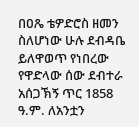በዐጼ ቴዎድሮስ ዘመን ስለሆነው ሁሉ ደብዳቤ ይለዋወጥ የነበረው የዋድላው ሰው ደብተራ አሰጋኽኝ ጥር 1858 ዓ.ም. ለአንቷን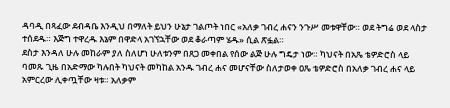ዳባዲ በጻፈው ደብዳቤ እንዲህ በማለት ይህን ሁኔታ ገልጦት ነበር «አለቃ ገብረ ሐናን ንጉሥ መቱዋቸው። ወደ ትግሬ ወደ ላስታ ተሰደዱ። እጅግ ተዋረዱ እኔም በዋድላ አገኘኋቸው ወደ ቆራጣም ሄዱ» ሲል ጽፏል።
ደስታ እንዳለ ሁሉ መከራም ያለ ስለሆነ ሁለቱንም በጸጋ መቀበል የሰው ልጅ ሁሉ ግዴታ ነው። ካህናት በአጼ ቴዎድሮስ ላይ ባመጹ ጊዜ በአድማው ካሉበት ካህናት መካከል አንዱ ገብረ ሐና መሆናቸው ስለታወቀ ዐጼ ቴዎድሮስ በአለቃ ገብረ ሐና ላይ አምርረው ሊቀጧቸው ዛቱ። አለቃም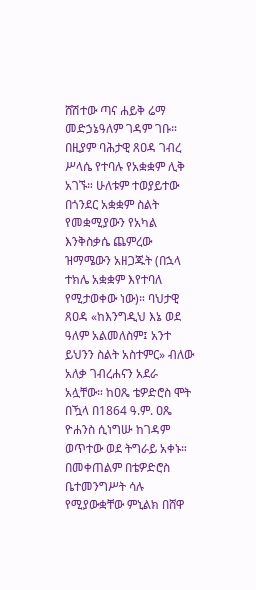ሸሽተው ጣና ሐይቅ ሬማ መድኃኔዓለም ገዳም ገቡ። በዚያም ባሕታዊ ጸዐዳ ገብረ ሥላሴ የተባሉ የአቋቋም ሊቅ አገኙ። ሁለቱም ተወያይተው በጎንደር አቋቋም ስልት የመቋሚያውን የአካል እንቅስቃሴ ጨምረው ዝማሜውን አዘጋጁት (በኋላ ተክሌ አቋቋም እየተባለ የሚታወቀው ነው)። ባህታዊ ጸዐዳ «ከእንግዲህ እኔ ወደ ዓለም አልመለስም፤ አንተ ይህንን ስልት አስተምር» ብለው አለቃ ገብረሐናን አደራ አሏቸው። ከዐጼ ቴዎድሮስ ሞት በዃላ በ1864 ዓ.ም. ዐጼ ዮሐንስ ሲነግሡ ከገዳም ወጥተው ወደ ትግራይ አቀኑ። በመቀጠልም በቴዎድሮስ ቤተመንግሥት ሳሉ የሚያውቋቸው ምኒልክ በሸዋ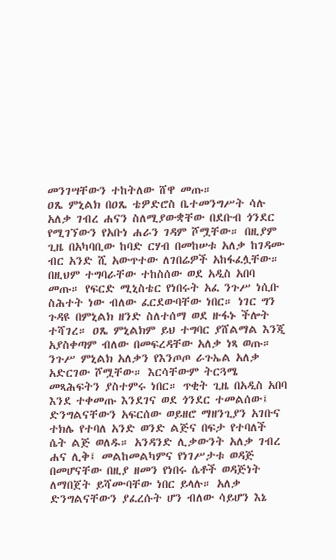መንገሣቸውን ተከትለው ሸዋ መጡ።
ዐጼ ምኒልክ በዐጼ ቴዎድሮስ ቤተመንግሥት ሳሉ አለቃ ገብረ ሐናን ስለሚያውቋቸው በደቡብ ጎንደር የሚገኘውን የአቡነ ሐራን ገዳም ሾሟቸው። በዚያም ጊዜ በአካባቢው ከባድ ርሃብ በመከሠቱ አለቃ ከገዳሙ ብር አንድ ሺ አውጥተው ለገበሬዎች አከፋፈሏቸው። በዚህም ተግባራቸው ተከስሰው ወደ አዲስ አበባ መጡ። የፍርድ ሚኒስቴር የነበሩት አፈ ንጉሥ ነሲቡ ስሕተት ነው ብለው ፈርደውባቸው ነበር። ነገር ግን ጉዳዩ በምኒልክ ዘንድ ስለተሰማ ወደ ዙፋኑ ችሎት ተሻገረ። ዐጼ ምኒልክም ይህ ተግባር ያሸልማል እንጂ አያስቀጣም ብለው በመፍረዳቸው አለቃ ነጻ ወጡ። ንጉሥ ምኒልክ አለቃን የእንጦጦ ራጉኤል አለቃ አድርገው ሾሟቸው። እርሳቸውም ትርጓሜ መጻሕፍትን ያስተምሩ ነበር። ጥቂት ጊዜ በአዲስ አበባ እንደ ተቀመጡ እንደገና ወደ ጎንደር ተመልሰው፤ ድንግልናቸውን አፍርሰው ወይዘሮ ማዘንጊያን አገቡና ተክሌ የተባለ አንድ ወንድ ልጅና በፍታ የተባለች ሴት ልጅ ወለዱ። አንዳንድ ሊቃውንት አለቃ ገብረ ሐና ሊቅ፤ መልከመልካምና የነገሥታቱ ወዳጅ በመሆናቸው በዚያ ዘመን የነበሩ ሴቶች ወዳጅነት ለማበጀት ይሻሙባቸው ነበር ይላሉ። አለቃ ድንግልናቸውን ያፈረሱት ሆን ብለው ሳይሆን እኔ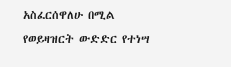አስፈርሰዋለሁ በሚል የወይዛዝርት ውድድር የተነሣ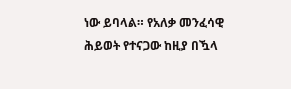ነው ይባላል። የአለቃ መንፈሳዊ ሕይወት የተናጋው ከዚያ በዃላ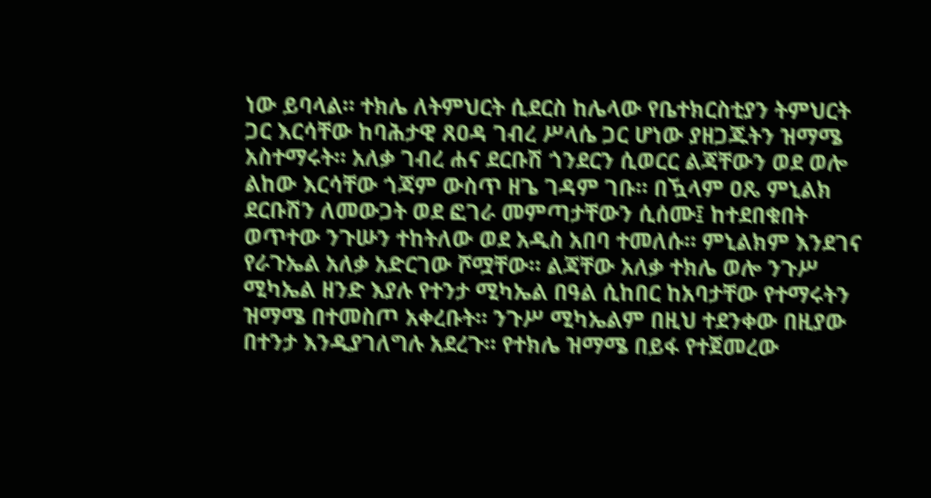ነው ይባላል። ተክሌ ለትምህርት ሲደርስ ከሌላው የቤተክርስቲያን ትምህርት ጋር እርሳቸው ከባሕታዊ ጸዐዳ ገብረ ሥላሴ ጋር ሆነው ያዘጋጁትን ዝማሜ አስተማሩት። አለቃ ገብረ ሐና ደርቡሽ ጎንደርን ሲወርር ልጃቸውን ወደ ወሎ ልከው እርሳቸው ጎጃም ውስጥ ዘጌ ገዳም ገቡ። በዃላም ዐጼ ምኒልክ ደርቡሽን ለመውጋት ወደ ፎገራ መምጣታቸውን ሲሰሙ፤ ከተደበቁበት ወጥተው ንጉሡን ተከትለው ወደ አዲስ አበባ ተመለሱ። ምኒልክም እንደገና የራጉኤል አለቃ አድርገው ሾሟቸው። ልጃቸው አለቃ ተክሌ ወሎ ንጉሥ ሚካኤል ዘንድ እያሉ የተንታ ሚካኤል በዓል ሲከበር ከአባታቸው የተማሩትን ዝማሜ በተመስጦ አቀረቡት። ንጉሥ ሚካኤልም በዚህ ተደንቀው በዚያው በተንታ እንዲያገለግሉ አደረጉ። የተክሌ ዝማሜ በይፋ የተጀመረው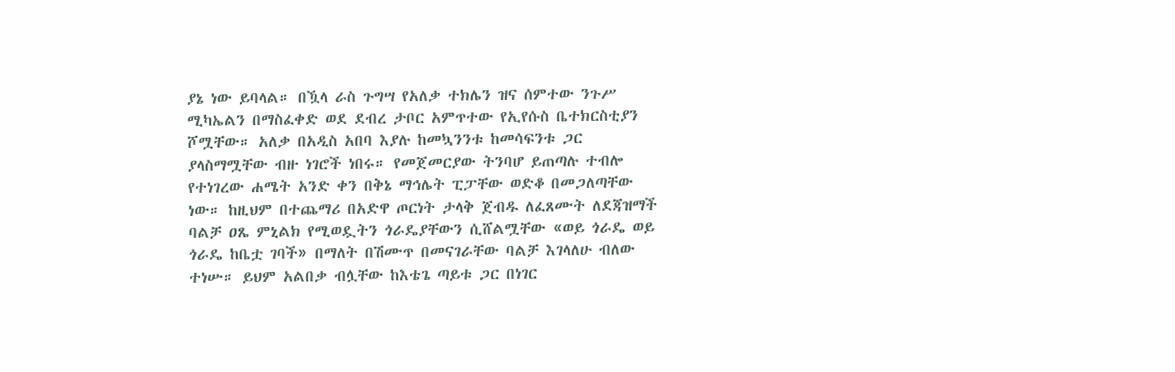ያኔ ነው ይባላል። በዃላ ራስ ጉግሣ የአለቃ ተክሌን ዝና ሰምተው ንጉሥ ሚካኤልን በማስፈቀድ ወደ ደብረ ታቦር አምጥተው የኢየሱስ ቤተክርስቲያን ሾሟቸው። አለቃ በአዲስ አበባ እያሉ ከመኳንንቱ ከመሳፍንቱ ጋር ያላስማሟቸው ብዙ ነገሮች ነበሩ። የመጀመርያው ትንባሆ ይጠጣሉ ተብሎ የተነገረው ሐሜት አንድ ቀን በቅኔ ማኅሌት ፒፓቸው ወድቆ በመጋለጣቸው ነው። ከዚህም በተጨማሪ በአድዋ ጦርነት ታላቅ ጀብዱ ለፈጸሙት ለደጃዝማች ባልቻ ዐጼ ምኒልክ የሚወዷትን ጎራዴያቸውን ሲሸልሟቸው «ወይ ጎራዴ ወይ ጎራዴ ከቤቷ ገባች» በማለት በሽሙጥ በመናገራቸው ባልቻ እገላለሁ ብለው ተነሡ። ይህም አልበቃ ብሏቸው ከእቴጌ ጣይቱ ጋር በነገር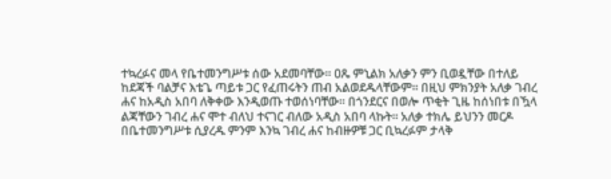ተኳረፉና መላ የቤተመንግሥቱ ሰው አደመባቸው። ዐጼ ምኒልክ አለቃን ምን ቢወዷቸው በተለይ ከደጃች ባልቻና እቴጌ ጣይቱ ጋር የፈጠሩትን ጠብ አልወደዱላቸውም። በዚህ ምክንያት አለቃ ገብረ ሐና ከአዲስ አበባ ለቅቀው እንዲወጡ ተወሰነባቸው። በጎንደርና በወሎ ጥቂት ጊዜ ከሰነበቱ በዃላ ልጃቸውን ገብረ ሐና ሞተ ብለህ ተናገር ብለው አዲስ አበባ ላኩት። አለቃ ተክሌ ይህንን መርዶ በቤተመንግሥቱ ሲያረዱ ምንም እንኳ ገብረ ሐና ከብዙዎቹ ጋር ቢኳረፉም ታላቅ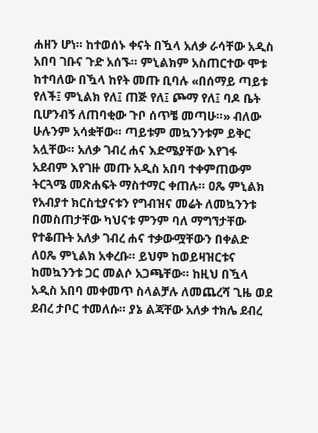ሐዘን ሆነ። ከተወሰኑ ቀናት በዃላ አለቃ ራሳቸው አዲስ አበባ ገቡና ጉድ አሰኙ። ምኒልክም አስጠርተው ሞቱ ከተባለው በዃላ ከየት መጡ ቢባሉ «በሰማይ ጣይቱ የለች፤ ምኒልክ የለ፤ ጠጅ የለ፤ ጮማ የለ፤ ባዶ ቤት ቢሆንብኝ ለጠባቂው ጉቦ ሰጥቼ መጣሁ።» ብለው ሁሉንም አሳቋቸው። ጣይቱም መኳንንቱም ይቅር አሏቸው። አለቃ ገብረ ሐና እድሜያቸው እየገፋ አደብም እየገዙ መጡ አዲስ አበባ ተቀምጠውም ትርጓሜ መጽሐፍት ማስተማር ቀጠሉ። ዐጼ ምኒልክ የአብያተ ክርስቲያናቱን የግብዝና መሬት ለመኳንንቱ በመስጠታቸው ካህናቱ ምንም ባለ ማግኘታቸው የተቆጡት አለቃ ገብረ ሐና ተቃውሟቸውን በቀልድ ለዐጼ ምኒልክ አቀረቡ። ይህም ከወይዛዝርቱና ከመኳንንቱ ጋር መልሶ አጋጫቸው። ከዚህ በዃላ አዲስ አበባ መቀመጥ ስላልቻሉ ለመጨረሻ ጊዜ ወደ ደብረ ታቦር ተመለሱ። ያኔ ልጃቸው አለቃ ተክሌ ደብረ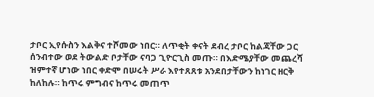ታቦር ኢየሱስን እልቅና ተሾመው ነበር። ለጥቂት ቀናት ደብረ ታቦር ከልጃቸው ጋር ሰንብተው ወደ ትውልድ ቦታቸው ናባጋ ጊዮርጊስ መጡ። በእድሜያቸው መጨረሻ ዝምተኛ ሆነው ነበር ቀድሞ በሠሩት ሥራ እየተጸጸቱ አንደበታቸውን ከነገር ዘርቅ ከለከሉ። ከጥሩ ምግብና ከጥሩ መጠጥ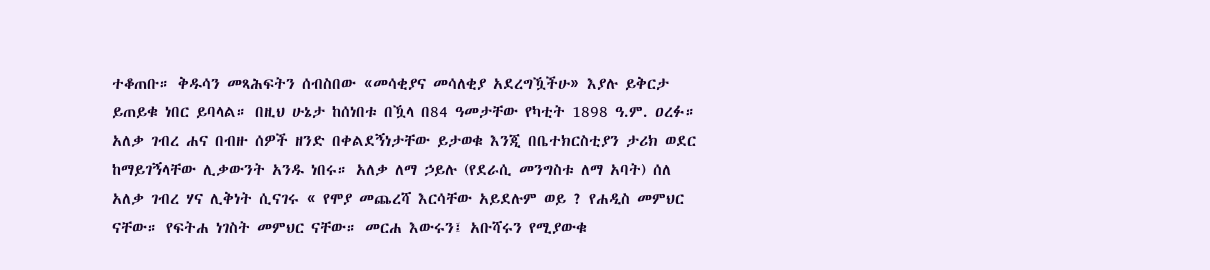ተቆጠቡ። ቅዱሳን መጻሕፍትን ሰብስበው «መሳቂያና መሳለቂያ አደረግዃችሁ» እያሉ ይቅርታ ይጠይቁ ነበር ይባላል። በዚህ ሁኔታ ከሰነበቱ በዃላ በ84 ዓመታቸው የካቲት 1898 ዓ.ም. ዐረፉ። አለቃ ገብረ ሐና በብዙ ሰዎች ዘንድ በቀልደኝነታቸው ይታወቁ እንጂ በቤተክርስቲያን ታሪክ ወደር ከማይገኝላቸው ሊቃውንት አንዱ ነበሩ። አለቃ ለማ ኃይሉ (የደራሲ መንግስቱ ለማ አባት) ሰለ አለቃ ገብረ ሃና ሊቅነት ሲናገሩ « የሞያ መጨረሻ እርሳቸው አይደሉም ወይ ? የሐዲስ መምህር ናቸው። የፍትሐ ነገስት መምህር ናቸው። መርሐ እውሩን፤ አቡሻሩን የሚያውቁ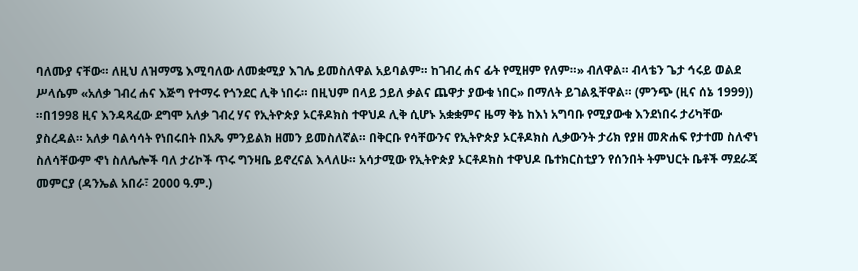ባለሙያ ናቸው። ለዚህ ለዝማሜ እሚባለው ለመቋሚያ እገሌ ይመስለዋል አይባልም። ከገብረ ሐና ፊት የሚዘም የለም።» ብለዋል። ብላቴን ጌታ ኅሩይ ወልደ ሥላሴም «አለቃ ገብረ ሐና እጅግ የተማሩ የጎንደር ሊቅ ነበሩ። በዚህም በላይ ኃይለ ቃልና ጨዋታ ያውቁ ነበር» በማለት ይገልጿቸዋል። (ምንጭ (ዚና ሰኔ 1999)) ።በ1998 ዚና እንዳጻፈው ደግሞ አለቃ ገብረ ሃና የኢትዮጵያ ኦርቶዶክስ ተዋህዶ ሊቅ ሲሆኑ አቋቋምና ዜማ ቅኔ ከእነ አግባቡ የሚያውቁ እንደነበሩ ታሪካቸው ያስረዳል። አለቃ ባልሳሳት የነበሩበት በአጼ ምንይልክ ዘመን ይመስለኛል። በቅርቡ የሳቸውንና የኢትዮጵያ ኦርቶዶክስ ሊቃውንት ታሪክ የያዘ መጽሐፍ የታተመ ስለኆነ ስለሳቸውም ኆነ ስለሌሎች ባለ ታሪኮች ጥሩ ግንዛቤ ይኖረናል እላለሁ። አሳታሚው የኢትዮጵያ ኦርቶዶክስ ተዋህዶ ቤተክርስቲያን የሰንበት ትምህርት ቤቶች ማደራጃ መምርያ (ዳንኤል አበራ፣ 2000 ዓ.ም.)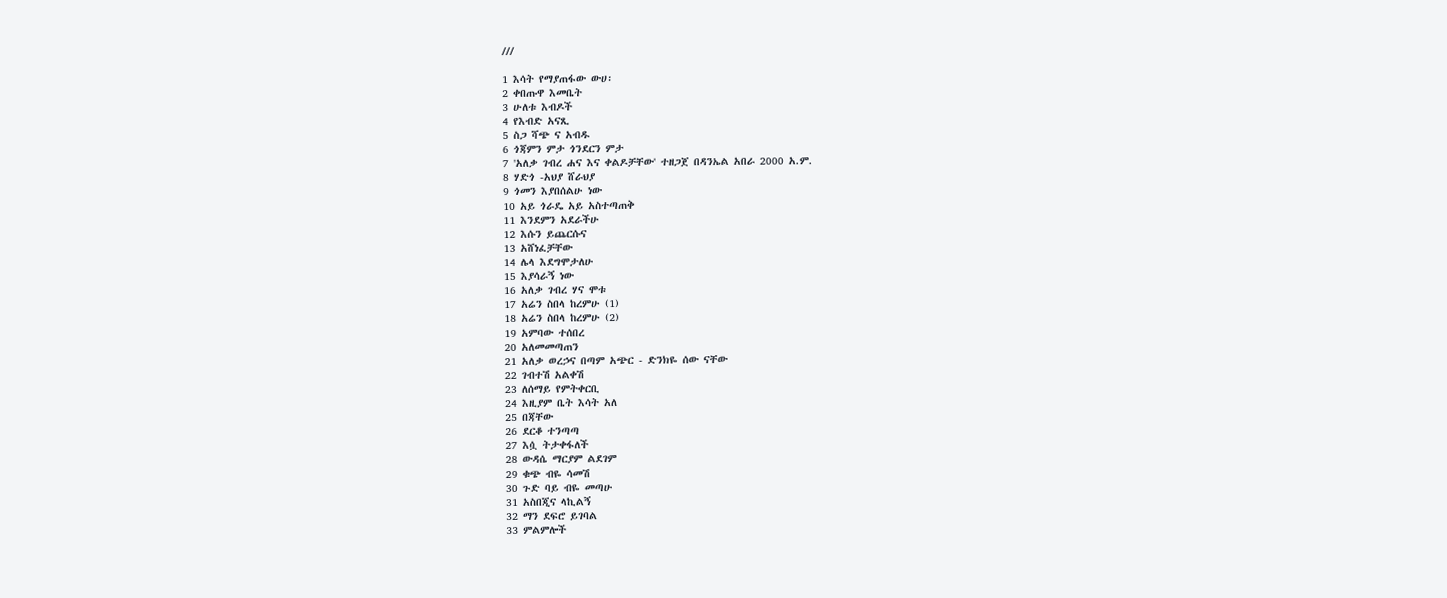///

1 እሳት የማያጠፋው ውሀ፡
2 ቀበጡዋ እመቤት
3 ሁለቱ እብዶች
4 የእብድ አናጺ
5 ስጋ ሻጭ ና አብዱ
6 ጎጃምን ምታ ጎንደርን ምታ
7 'አለቃ ገብረ ሐና እና ቀልዶቻቸው' ተዘጋጀ በዳንኤል አበራ 2000 አ.ም.
8 ሃድጎ -አህያ ሸራህያ
9 ጎመን እያበሰልሁ ነው
10 አይ ጎራዴ አይ አስተጣጠቅ
11 እንደምን አደራችሁ
12 እሱን ይጨርሱና
13 አሸነፈቻቸው
14 ሌላ እደግሞታለሁ
15 እያሳራኝ ነው
16 አለቃ ገብረ ሃና ሞቱ
17 አሬን ስበላ ከረምሁ (1)
18 አሬን ስበላ ከረምሁ (2)
19 አምባው ተሰበረ
20 አለመመጣጠን
21 አለቃ ወረኃና በጣም አጭር - ድንክዬ ሰው ናቸው
22 ገብተሽ አልቀሽ
23 ለሰማይ የምትቀርቢ
24 እዚያም ቤት እሳት አለ
25 በጃቸው
26 ደርቆ ተንጣጣ
27 እሷ ትታቀፋለች
28 ውዳሴ ማርያም ልደገም
29 ቁጭ ብዬ ሳመሽ
30 ጉድ ባይ ብዬ መጣሁ
31 አስበጂና ላኪልኝ
32 ማን ደፍሮ ይገባል
33 ምልምሎች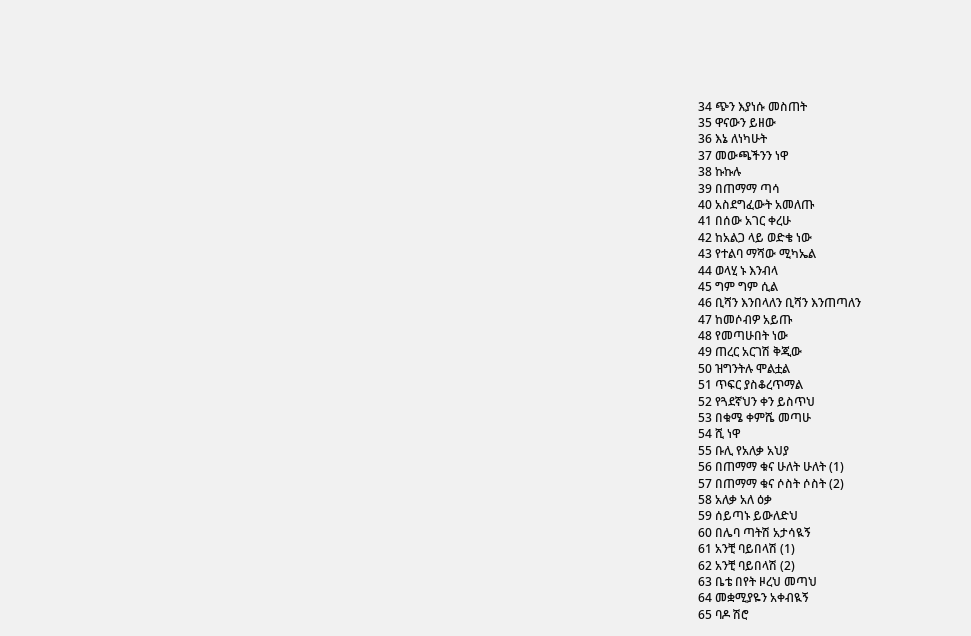34 ጭን እያነሱ መስጠት
35 ዋናውን ይዘው
36 እኔ ለነካሁት
37 መውጫችንን ነዋ
38 ኩኩሉ
39 በጠማማ ጣሳ
40 አስደግፈውት አመለጡ
41 በሰው አገር ቀረሁ
42 ከአልጋ ላይ ወድቄ ነው
43 የተልባ ማሻው ሚካኤል
44 ወላሂ ኑ እንብላ
45 ግም ግም ሲል
46 ቢሻን እንበላለን ቢሻን እንጠጣለን
47 ከመሶብዎ አይጡ
48 የመጣሁበት ነው
49 ጠረር አርገሽ ቅጂው
50 ዝግንትሉ ሞልቷል
51 ጥፍር ያስቆረጥማል
52 የጓደኛህን ቀን ይስጥህ
53 በቁሜ ቀምሼ መጣሁ
54 ሺ ነዋ
55 ቡሊ የአለቃ አህያ
56 በጠማማ ቁና ሁለት ሁለት (1)
57 በጠማማ ቁና ሶስት ሶስት (2)
58 አለቃ አለ ዕቃ
59 ሰይጣኑ ይውለድህ
60 በሌባ ጣትሽ አታሳዪኝ
61 አንቺ ባይበላሽ (1)
62 አንቺ ባይበላሽ (2)
63 ቤቴ በየት ዞረህ መጣህ
64 መቋሚያዬን አቀብዪኝ
65 ባዶ ሽሮ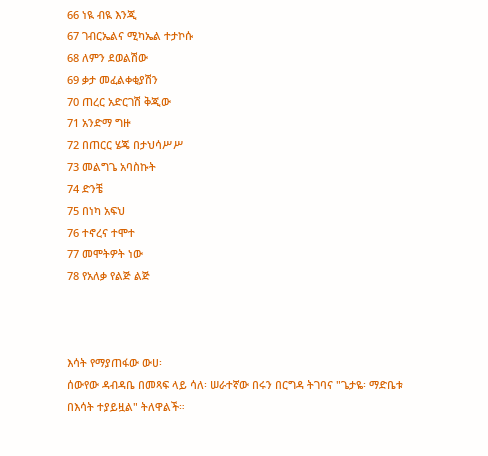66 ነዪ ብዪ እንጂ
67 ገብርኤልና ሚካኤል ተታኮሱ
68 ለምን ደወልሽው
69 ቃታ መፈልቀቂያሽን
70 ጠረር አድርገሽ ቅጂው
71 አንድማ ግዙ
72 በጠርር ሄጄ በታህሳሥሥ
73 መልግጌ አባስኩት
74 ድንቼ
75 በነካ አፍህ
76 ተኖረና ተሞተ
77 መሞትዎት ነው
78 የአለቃ የልጅ ልጅ



እሳት የማያጠፋው ውሀ፡
ሰውየው ዳብዳቤ በመጻፍ ላይ ሳለ፡ ሠራተኛው በሩን በርግዳ ትገባና "ጌታዬ፡ ማድቤቱ በእሳት ተያይዟል" ትለዋልች።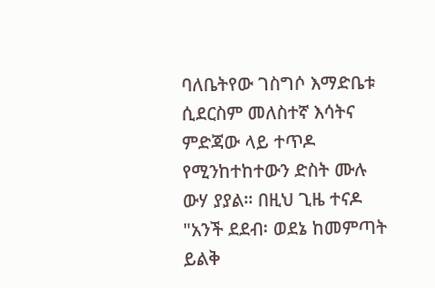ባለቤትየው ገስግሶ እማድቤቱ ሲደርስም መለስተኛ እሳትና ምድጃው ላይ ተጥዶ የሚንከተከተውን ድስት ሙሉ ውሃ ያያል። በዚህ ጊዜ ተናዶ "አንች ደደብ፡ ወደኔ ከመምጣት ይልቅ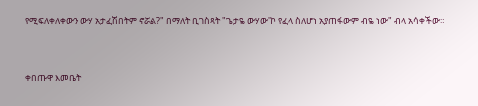የሚፍለቀለቀውን ውሃ አታፈሽበትም ኖሯል?" በማለት ቢገስጻት "ጌታዬ ውሃው'ኮ የፈላ ስለሆነ አያጠፋውም ብዬ ነው" ብላ አሳቀችው።


ቀበጡዋ እመቤት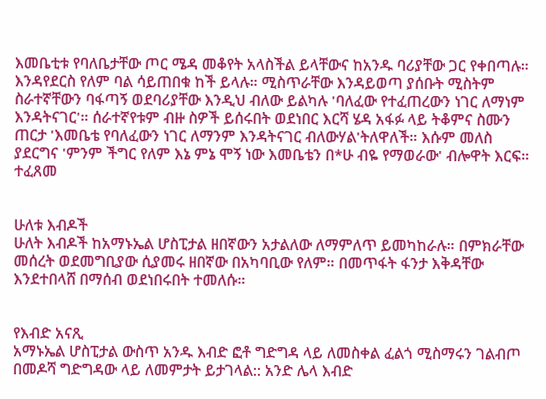እመቤቲቱ የባለቤታቸው ጦር ሜዳ መቆየት አላስችል ይላቸውና ከአንዱ ባሪያቸው ጋር የቀበጣሉ። እንዳየደርስ የለም ባል ሳይጠበቁ ከች ይላሉ። ሚስጥራቸው እንዳይወጣ ያሰቡት ሚስትም ስራተኛቸውን ባፋጣኝ ወደባሪያቸው እንዲህ ብለው ይልካሉ 'ባለፈው የተፈጠረውን ነገር ለማነም እንዳትናገር'። ሰራተኛየቱም ብዙ ስዎች ይሰሩበት ወደነበር እርሻ ሄዳ አፋፉ ላይ ትቆምና ስሙን ጠርታ 'እመቤቴ የባለፈውን ነገር ለማንም እንዳትናገር ብለውሃል'ትለዋለች። እሱም መለስ ያደርግና 'ምንም ችግር የለም እኔ ምኔ ሞኝ ነው እመቤቴን በ*ሁ ብዬ የማወራው' ብሎዋት እርፍ። ተፈጸመ


ሁለቱ እብዶች
ሁለት እብዶች ከአማኑኤል ሆስፒታል ዘበኛውን አታልለው ለማምለጥ ይመካከራሉ። በምክራቸው መሰረት ወደመግቢያው ሲያመሩ ዘበኛው በአካባቢው የለም። በመጥፋት ፋንታ እቅዳቸው እንደተበላሸ በማሰብ ወደነበሩበት ተመለሱ።


የእብድ አናጺ
አማኑኤል ሆስፒታል ውስጥ አንዱ እብድ ፎቶ ግድግዳ ላይ ለመስቀል ፈልጎ ሚስማሩን ገልብጦ በመዶሻ ግድግዳው ላይ ለመምታት ይታገላል:: አንድ ሌላ እብድ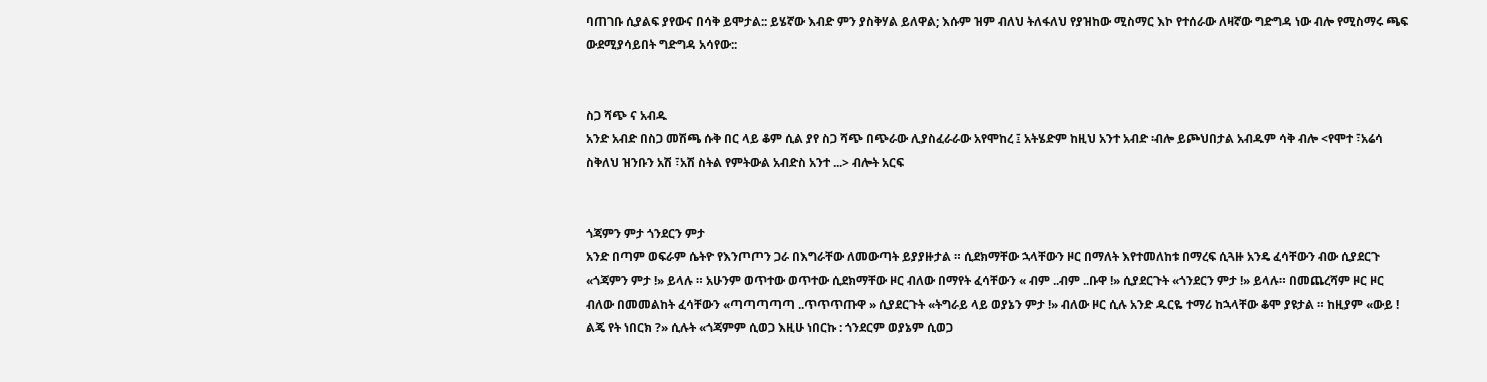ባጠገቡ ሲያልፍ ያየውና በሳቅ ይሞታል:: ይሄኛው እብድ ምን ያስቅሃል ይለዋል; እሱም ዝም ብለህ ትለፋለህ የያዝከው ሚስማር እኮ የተሰራው ለዛኛው ግድግዳ ነው ብሎ የሚስማሩ ጫፍ ውደሚያሳይበት ግድግዳ አሳየው::


ስጋ ሻጭ ና አብዱ
አንድ አብድ በስጋ መሽጫ ሱቅ በር ላይ ቆም ሲል ያየ ስጋ ሻጭ በጭራው ሊያስፈራራው አየሞከረ ፤ አትሄድም ከዚህ አንተ አብድ ፡ብሎ ይጮህበታል አብዱም ሳቅ ብሎ <የሞተ ፣አሬሳ ስቅለህ ዝንቡን አሽ ፣አሽ ስትል የምትውል አብድስ አንተ ...> ብሎት አርፍ


ጎጃምን ምታ ጎንደርን ምታ
አንድ በጣም ወፍራም ሴትዮ የእንጦጦን ጋራ በእግራቸው ለመውጣት ይያያዙታል ። ሲደክማቸው ኋላቸውን ዞር በማለት እየተመለከቱ በማረፍ ሲጓዙ አንዴ ፈሳቸውን ብው ሲያደርጉ «ጎጃምን ምታ !» ይላሉ ። አሁንም ወጥተው ወጥተው ሲደክማቸው ዞር ብለው በማየት ፈሳቸውን « ብም ..ብም ..ቡዋ !» ሲያደርጉት «ጎንደርን ምታ !» ይላሉ። በመጨረሻም ዞር ዞር ብለው በመመልከት ፈሳቸውን «ጣጣጣጣጣ ..ጥጥጥጡዋ » ሲያደርጉት «ትግራይ ላይ ወያኔን ምታ !» ብለው ዞር ሲሉ አንድ ዱርዬ ተማሪ ከኋላቸው ቆሞ ያዩታል ። ከዚያም «ውይ ! ልጄ የት ነበርክ ?» ሲሉት «ጎጃምም ሲወጋ እዚሁ ነበርኩ : ጎንደርም ወያኔም ሲወጋ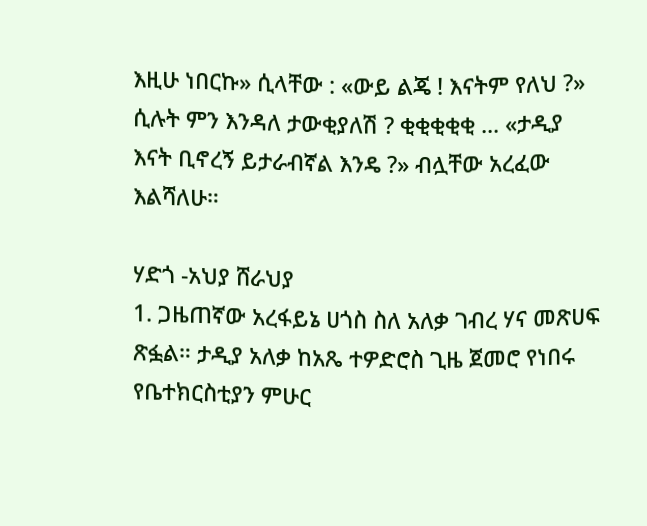እዚሁ ነበርኩ» ሲላቸው : «ውይ ልጄ ! እናትም የለህ ?» ሲሉት ምን እንዳለ ታውቂያለሽ ? ቂቂቂቂቂ ... «ታዲያ እናት ቢኖረኝ ይታራብኛል እንዴ ?» ብሏቸው አረፈው እልሻለሁ።

ሃድጎ -አህያ ሸራህያ
1. ጋዜጠኛው አረፋይኔ ሀጎስ ስለ አለቃ ገብረ ሃና መጽሀፍ ጽፏል። ታዲያ አለቃ ከአጼ ተዎድሮስ ጊዜ ጀመሮ የነበሩ የቤተክርስቲያን ምሁር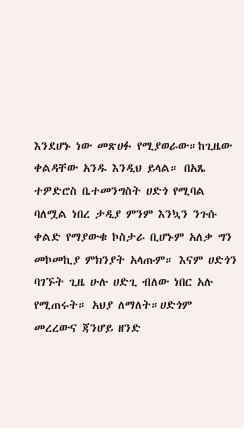እንደሆኑ ነው መጽሀፉ የሚያወራው።ከጊዜው ቀልዳቸው አንዱ እንዲህ ይላል። በአጼ ተዎድሮስ ቤተመንግስት ሀድጎ የሚባል ባለሟል ነበረ ታዲያ ምንም እንኳን ንጉሱ ቀልድ የማያውቁ ኮስታራ ቢሆኑም አለቃ ግን መኮመኪያ ምክንያት አላጡም። እናም ሀድጎን ባገኙት ጊዜ ሁሉ ሀድጊ ብለው ነበር አሉ የሚጠሩት። አህያ ለማለት።ሀድጎም መረረውና ጃንሆይ ዘንድ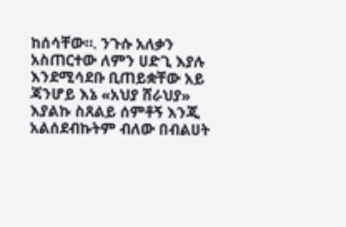ከሰሳቸው።. ንጉሱ አለቃን አስጠርተው ለምን ሀድጊ እያሉ እንደሚሳደቡ ቢጠይቋቸው አይ ጃንሆይ እኔ «አህያ ሸራህያ» እያልኩ ስጸልይ ሰምቶኝ እንጂ አልሰደብኩትም ብለው በብልሀት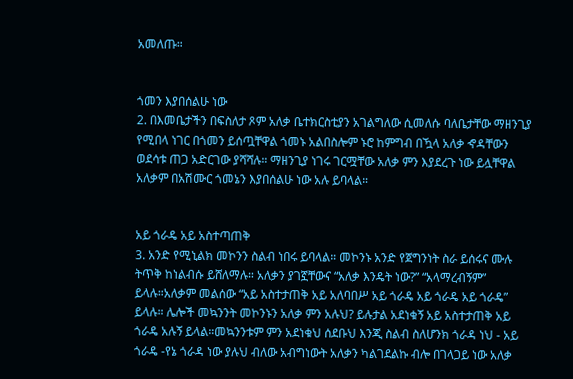አመለጡ።


ጎመን እያበሰልሁ ነው
2. በእመቤታችን በፍስለታ ጾም አለቃ ቤተክርስቲያን አገልግለው ሲመለሱ ባለቤታቸው ማዘንጊያ የሚበላ ነገር በጎመን ይሰጧቸዋል ጎመኑ አልበስሎም ኑሮ ከምግብ በዃላ አለቃ ኆዳቸውን ወደሳቱ ጠጋ አድርገው ያሻሻሉ። ማዘንጊያ ነገሩ ገርሟቸው አለቃ ምን እያደረጉ ነው ይሏቸዋል አለቃም በአሽሙር ጎመኔን እያበሰልሁ ነው አሉ ይባላል።


አይ ጎራዴ አይ አስተጣጠቅ
3. አንድ የሚኒልክ መኮንን ስልብ ነበሩ ይባላል። መኮንኑ አንድ የጀግንነት ስራ ይሰሩና ሙሉ ትጥቅ ከነልብሱ ይሸለማሉ። አለቃን ያገኟቸውና “አለቃ እንዴት ነው?” “አላማረብኝም” ይላሉ።አለቃም መልሰው “አይ አስተታጠቅ አይ አለባበሥ አይ ጎራዴ አይ ጎራዴ አይ ጎራዴ” ይላሉ። ሌሎች መኳንንት መኮንኑን አለቃ ምን አሉህ? ይሉታል አደነቁኝ አይ አስተታጠቅ አይ ጎራዴ አሉኝ ይላል።መኳንንቱም ምን አደነቁህ ሰደቡህ እንጂ ስልብ ስለሆንክ ጎራዳ ነህ - አይ ጎራዴ -የኔ ጎራዳ ነው ያሉህ ብለው አብግነውት አለቃን ካልገደልኩ ብሎ በገላጋይ ነው አለቃ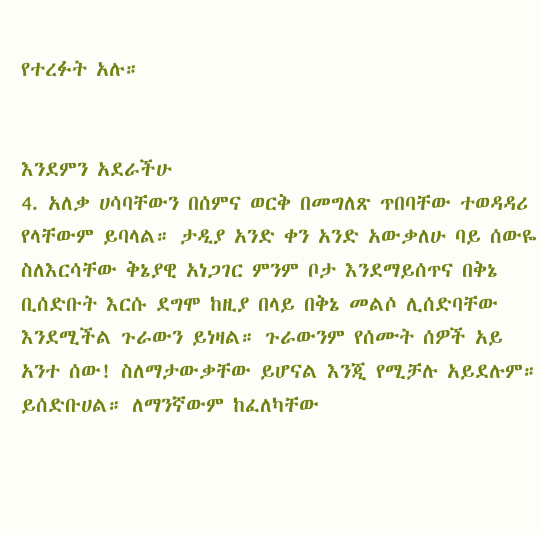የተረፉት አሉ።


እንደምን አደራችሁ
4. አለቃ ሀሳባቸውን በሰምና ወርቅ በመግለጽ ጥበባቸው ተወዳዳሪ የላቸውም ይባላል። ታዲያ አንድ ቀን አንድ አውቃለሁ ባይ ሰውዬ ስለእርሳቸው ቅኔያዊ አነጋገር ምንም ቦታ እንደማይሰጥና በቅኔ ቢሰድቡት እርሱ ደግሞ ከዚያ በላይ በቅኔ መልሶ ሊሰድባቸው እንደሚችል ጉራውን ይነዛል። ጉራውንም የሰሙት ሰዎች አይ አንተ ሰው! ስለማታውቃቸው ይሆናል እንጂ የሚቻሉ አይደሉም። ይሰድቡሀል። ለማንኛውም ከፈለካቸው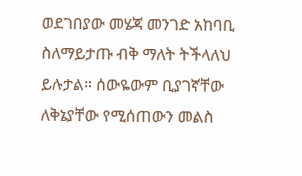ወደገበያው መሄጃ መንገድ አከባቢ ስለማይታጡ ብቅ ማለት ትችላለህ ይሉታል። ሰውዬውም ቢያገኛቸው ለቅኔያቸው የሚሰጠውን መልስ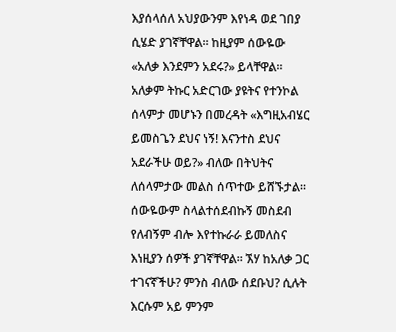እያሰላሰለ አህያውንም እየነዳ ወደ ገበያ ሲሄድ ያገኛቸዋል። ከዚያም ሰውዬው «አለቃ እንደምን አደሩ?» ይላቸዋል። አለቃም ትኩር አድርገው ያዩትና የተንኮል ሰላምታ መሆኑን በመረዳት «እግዚአብሄር ይመስጌን ደህና ነኝ! እናንተስ ደህና አደራችሁ ወይ?» ብለው በትህትና ለሰላምታው መልስ ሰጥተው ይሸኙታል። ሰውዬውም ስላልተሰደብኩኝ መስደብ የለብኝም ብሎ እየተኩራራ ይመለስና እነዚያን ሰዎች ያገኛቸዋል። ኧሃ ከአለቃ ጋር ተገናኛችሁ? ምንስ ብለው ሰደቡህ? ሲሉት እርሱም አይ ምንም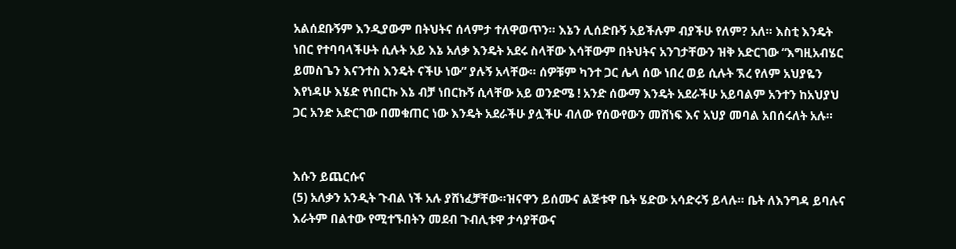አልሰደቡኝም እንዲያውም በትህትና ሰላምታ ተለዋወጥን። እኔን ሊሰድቡኝ አይችሉም ብያችሁ የለም? አለ። እስቲ እንዴት ነበር የተባባላችሁት ሲሉት አይ እኔ አለቃ እንዴት አደሩ ስላቸው እሳቸውም በትህትና አንገታቸውን ዝቅ አድርገው “እግዚአብሄር ይመስጌን እናንተስ እንዴት ናችሁ ነው” ያሉኝ አላቸው። ሰዎቹም ካንተ ጋር ሌላ ሰው ነበረ ወይ ሲሉት ኧረ የለም አህያዬን እየነዳሁ እሄድ የነበርኩ እኔ ብቻ ነበርኩኝ ሲላቸው አይ ወንድሜ ! አንድ ሰውማ እንዴት አደራችሁ አይባልም አንተን ከአህያህ ጋር አንድ አድርገው በመቁጠር ነው እንዴት አደራችሁ ያሏችሁ ብለው የሰውየውን መሸነፍ እና አህያ መባል አበሰሩለት አሉ።


እሱን ይጨርሱና
(5) አለቃን አንዲት ጉብል ነች አሉ ያሸነፈቻቸው።ዝናዋን ይሰሙና ልጅቱዋ ቤት ሄድው አሳድሩኝ ይላሉ። ቤት ለእንግዳ ይባሉና እራትም በልተው የሚተኙበትን መደብ ጉብሊቱዋ ታሳያቸውና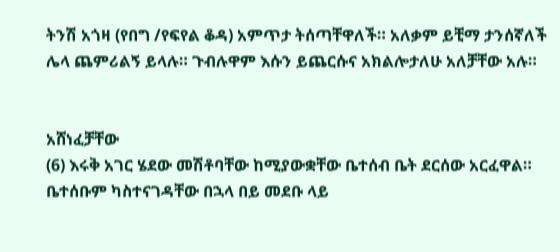ትንሽ አጎዛ (የበግ /የፍየል ቆዳ) አምጥታ ትሰጣቸዋለች። አለቃም ይቺማ ታንሰኛለች ሌላ ጨምሪልኝ ይላሉ። ጉብሉዋም እሱን ይጨርሱና አክልሎታለሁ አለቻቸው አሉ።


አሸነፈቻቸው
(6) እሩቅ አገር ሄደው መሽቶባቸው ከሚያውቋቸው ቤተሰብ ቤት ደርሰው አርፈዋል። ቤተሰቡም ካስተናገዳቸው በኋላ በይ መደቡ ላይ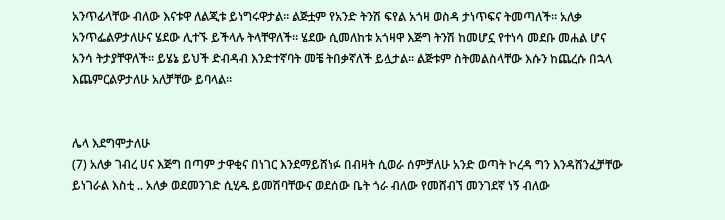አንጥፊላቸው ብለው እናቱዋ ለልጂቱ ይነግሩዋታል። ልጅቷም የአንድ ትንሽ ፍየል አጎዛ ወስዳ ታነጥፍና ትመጣለች። አለቃ አንጥፌልዎታለሁና ሄደው ሊተኙ ይችላሉ ትላቸዋለች። ሄደው ሲመለከቱ አጎዛዋ እጅግ ትንሽ ከመሆኗ የተነሳ መደቡ መሐል ሆና አንሳ ትታያቸዋለች። ይሄኔ ይህች ድብዳብ እንድተኛባት መቼ ትበቃኛለች ይሏታል። ልጅቱም ስትመልስላቸው እሱን ከጨረሱ በኋላ እጨምርልዎታለሁ አለቻቸው ይባላል።


ሌላ እደግሞታለሁ
(7) አለቃ ገብረ ሀና እጅግ በጣም ታዋቂና በነገር እንደማይሸነፉ በብዛት ሲወራ ሰምቻለሁ አንድ ወጣት ኮረዳ ግን እንዳሸንፈቻቸው ይነገራል እስቲ .. አለቃ ወደመንገድ ሲሂዱ ይመሽባቸውና ወደሰው ቤት ጎራ ብለው የመሸብኘ መንገደኛ ነኝ ብለው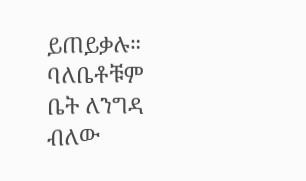ይጠይቃሉ። ባለቤቶቹም ቤት ለንግዳ ብለው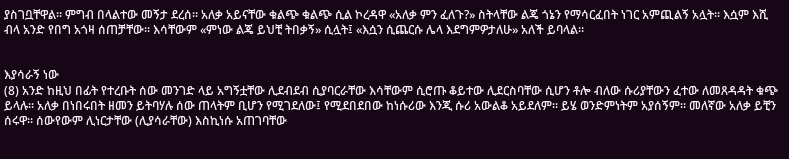ያስገቧቸዋል። ምግብ በላልተው መኝታ ደረሰ። አለቃ አይናቸው ቁልጭ ቁልጭ ሲል ኮረዳዋ «አለቃ ምን ፈለጉ?» ስትላቸው ልጄ ጎኔን የማሳርፈበት ነገር አምጪልኝ አሏት። እሷም እሺ ብላ አንድ የበግ አጎዛ ሰጠቻቸው። እሳቸውም «ምነው ልጄ ይህቺ ትበቃኝ» ሲሏት፤ «እሷን ሲጨርሱ ሌላ እደግምዎታለሁ» አለች ይባላል።


እያሳራኝ ነው
(8) አንድ ከዚህ በፊት የተረቡት ሰው መንገድ ላይ አግኝቷቸው ሊደብደብ ሲያባርራቸው እሳቸውም ሲሮጡ ቆይተው ሊደርስባቸው ሲሆን ቶሎ ብለው ሱሪያቸውን ፈተው ለመጸዳዳት ቁጭ ይላሉ። አለቃ በነበሩበት ዘመን ይትባሃሉ ሰው ጠላትም ቢሆን የሚገደለው፤ የሚደበደበው ከነሱሪው እንጂ ሱሪ አውልቆ አይደለም። ይሄ ወንድምነትም አያሰኝም። መለኛው አለቃ ይቺን ሰሩዋ። ሰውየውም ሊነርታቸው (ሊያሳራቸው) እስኪነሱ አጠገባቸው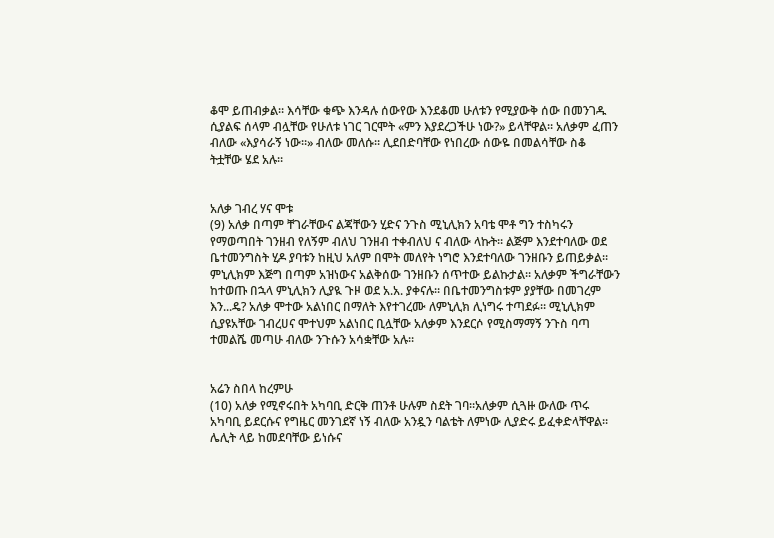ቆሞ ይጠብቃል። እሳቸው ቁጭ እንዳሉ ሰውየው እንደቆመ ሁለቱን የሚያውቅ ሰው በመንገዱ ሲያልፍ ሰላም ብሏቸው የሁለቱ ነገር ገርሞት «ምን እያደረጋችሁ ነው?» ይላቸዋል። አለቃም ፈጠን ብለው «እያሳራኝ ነው።» ብለው መለሱ። ሊደበድባቸው የነበረው ሰውዬ በመልሳቸው ስቆ ትቷቸው ሄደ አሉ።


አለቃ ገብረ ሃና ሞቱ
(9) አለቃ በጣም ቸገራቸውና ልጃቸውን ሂድና ንጉስ ሚኒሊክን አባቴ ሞቶ ግን ተስካሩን የማወጣበት ገንዘብ የለኝም ብለህ ገንዘብ ተቀብለህ ና ብለው ላኩት። ልጅም እንደተባለው ወደ ቤተመንግስት ሂዶ ያባቱን ከዚህ አለም በሞት መለየት ነግሮ እንደተባለው ገንዘቡን ይጠይቃል። ምኒሊክም እጅግ በጣም አዝነውና አልቅሰው ገንዘቡን ሰጥተው ይልኩታል። አለቃም ችግራቸውን ከተወጡ በኋላ ምኒሊክን ሊያዪ ጉዞ ወደ አ.አ. ያቀናሉ። በቤተመንግስቱም ያያቸው በመገረም እን...ዴ? አለቃ ሞተው አልነበር በማለት እየተገረሙ ለምኒሊክ ሊነግሩ ተጣደፉ። ሚኒሊክም ሲያዩአቸው ገብረሀና ሞተህም አልነበር ቢሏቸው አለቃም እንደርሶ የሚስማማኝ ንጉስ ባጣ ተመልሼ መጣሁ ብለው ንጉሱን አሳቋቸው አሉ።


አሬን ስበላ ከረምሁ
(10) አለቃ የሚኖሩበት አካባቢ ድርቅ ጠንቶ ሁሉም ስደት ገባ።አለቃም ሲጓዙ ውለው ጥሩ አካባቢ ይደርሱና የግዜር መንገደኛ ነኝ ብለው አንዷን ባልቴት ለምነው ሊያድሩ ይፈቀድላቸዋል። ሌሊት ላይ ከመደባቸው ይነሱና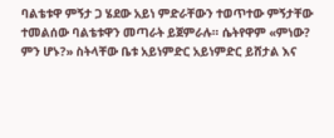ባልቴቱዋ ምኝታ ጋ ሄደው አይነ ምድራቸውን ተወጥተው ምኝታቸው ተመልሰው ባልቴቱዋን መጣራት ይጀምራሉ። ሴትየዋም «ምነው? ምን ሆኑ?» ስትላቸው ቤቱ አይነምድር አይነምድር ይሸታል እና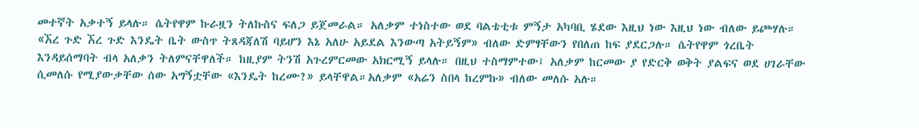መተኛት አቃተኝ ይላሉ። ሴትየዋም ኩራዟን ትለኩስና ፍለጋ ይጀመራል። አለቃም ተነስተው ወደ ባልቴቲቱ ምኝታ አካባቢ ሄደው እዚህ ነው እዚህ ነው ብለው ይጮሃሉ። «ኧረ ጉድ ኧረ ጉድ እንዴት ቤት ውስጥ ትጸዳጃለሽ ባይሆን እኔ አለሁ አይደል እንውጣ አትይኝም» ብለው ድምፃቸውን የበለጠ ከፍ ያደርጋሉ። ሴትየዋም ጎረቤት እንዳይሰማባት ብላ አለቃን ትለምናቸዋለች። ከዚያም ትንሽ አጉረምርመው አክርሚኝ ይላሉ። በዚህ ተስማምተው፤ አለቃም ከርመው ያ የድርቅ ወቅት ያልፍና ወደ ሀገራቸው ሲመለሱ የሚያውቃቸው ሰው አግኝቷቸው «እንዴት ከረሙ?» ይላቸዋል።አለቃም «አሬን ስበላ ከረምኩ» ብለው መለሱ አሉ።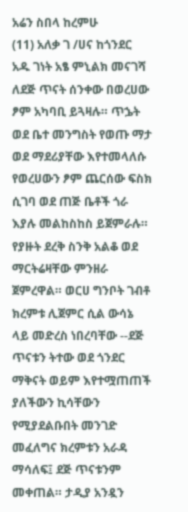አሬን ስበላ ከረምሁ
(11) አለቃ ገ /ሀና ከጎንደር አዱ ገነት አፄ ምኒልክ መናገሻ ለደጅ ጥናት ሰንቀው በወረሀው ፆም አካባቢ ይጓዛሉ። ጥኌት ወደ ቤተ መንግስት የወጡ ማታ ወደ ማደሪያቸው እየተመላለሱ የወረሀውን ፆም ጨርሰው ፍስክ ሲገባ ወደ ጠጅ ቤቶች ጎራ እያሉ መልከስከስ ይጀምራሉ። የያዙት ደረቅ ስንቅ አልቆ ወደ ማርትሬዛቸው ምንዘራ ጀምረዋል። ወርሀ ግንቦት ገብቶ ክረምቱ ሊጀምር ሲል ውሳኔ ላይ መድረስ ነበረባቸው --ደጅ ጥናቱን ትተው ወደ ጎንደር ማቅናት ወይም እየተሟጠጠች ያለችውን ኪሳቸውን የሚያደልቡበት መንገድ መፈለግና ክረምቱን አራዳ ማሳለፍ፤ ደጅ ጥናቱንም መቀጠል። ታዲያ አንዷን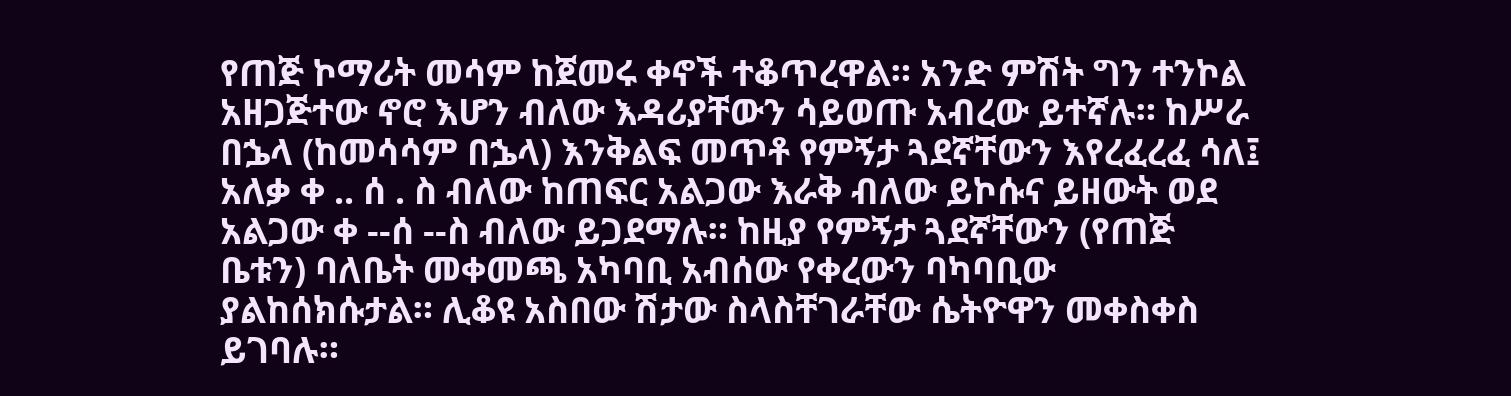የጠጅ ኮማሪት መሳም ከጀመሩ ቀኖች ተቆጥረዋል። አንድ ምሽት ግን ተንኮል አዘጋጅተው ኖሮ እሆን ብለው እዳሪያቸውን ሳይወጡ አብረው ይተኛሉ። ከሥራ በኌላ (ከመሳሳም በኌላ) እንቅልፍ መጥቶ የምኝታ ጓደኛቸውን እየረፈረፈ ሳለ፤ አለቃ ቀ .. ሰ . ስ ብለው ከጠፍር አልጋው እራቅ ብለው ይኮሱና ይዘውት ወደ አልጋው ቀ --ሰ --ስ ብለው ይጋደማሉ። ከዚያ የምኝታ ጓደኛቸውን (የጠጅ ቤቱን) ባለቤት መቀመጫ አካባቢ አብሰው የቀረውን ባካባቢው ያልከሰክሱታል። ሊቆዩ አስበው ሽታው ስላስቸገራቸው ሴትዮዋን መቀስቀስ ይገባሉ።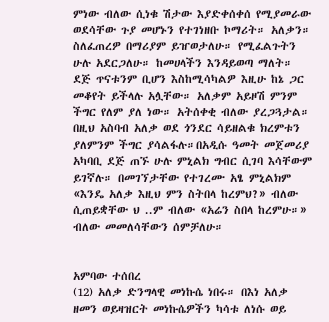ምነው ብለው ሲነቁ ሽታው እያድቀሰቀሰ የሚያመራው ወደሳቸው ጉያ መሆኑን የተገነዘቡ ኮማሪት። አለቃን። ስለፈጠረዎ በማሪያም ይዠወታለሁ። የሚፈልጉትን ሁሉ አደርጋለሁ። ከመሀላችን እንዳይወጣ ማለት። ደጅ ጥናቱንም ቢሆን እስከሚሳካልዎ እዚሁ ከኔ ጋር መቆየት ይችላሉ አሏቸው። አለቃም አይዞሽ ምንም ችግር የለም ያለ ነው። አትሰቀቂ ብለው ያረጋጓታል። በዚህ አስባብ አለቃ ወደ ጎንደር ሳይዘልቁ ክረምቱን ያለምንም ችግር ያሳልፋሉ።በአዲሱ ዓመት መጀመሪያ አካባቢ ደጅ ጠኙ ሁሉ ምኒልክ ግብር ሲገባ እሳቸውም ይገኛሉ። በመገኘታቸው የተገረሙ አፄ ምኒልክም «እንዴ አለቃ እዚህ ምን ስትበላ ከረምህ?» ብለው ሲጠይቋቸው ህ ..ም ብለው «አሬን ስበላ ከረምሁ።» ብለው መመለሳቸውን ሰምቻለሁ።


አምባው ተሰበረ
(12) አለቃ ድንግላዊ መነኩሴ ነበሩ። በእነ አለቃ ዘመን ወይዛዝርት መነኩሴዎችን ካሳቱ ለነሱ ወይ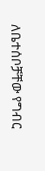ለቤተሰቦቻቸው የግብር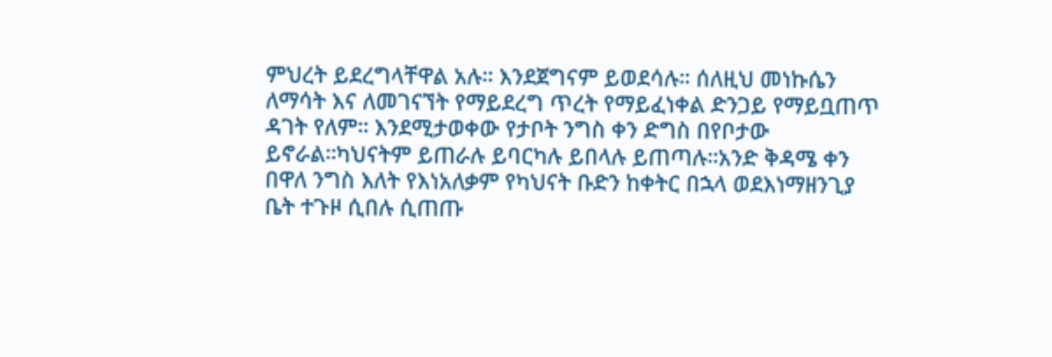ምህረት ይደረግላቸዋል አሉ። እንደጀግናም ይወደሳሉ። ሰለዚህ መነኩሴን ለማሳት እና ለመገናኘት የማይደረግ ጥረት የማይፈነቀል ድንጋይ የማይቧጠጥ ዳገት የለም። እንደሚታወቀው የታቦት ንግስ ቀን ድግስ በየቦታው ይኖራል።ካህናትም ይጠራሉ ይባርካሉ ይበላሉ ይጠጣሉ።አንድ ቅዳሜ ቀን በዋለ ንግስ እለት የእነአለቃም የካህናት ቡድን ከቀትር በኋላ ወደእነማዘንጊያ ቤት ተጉዞ ሲበሉ ሲጠጡ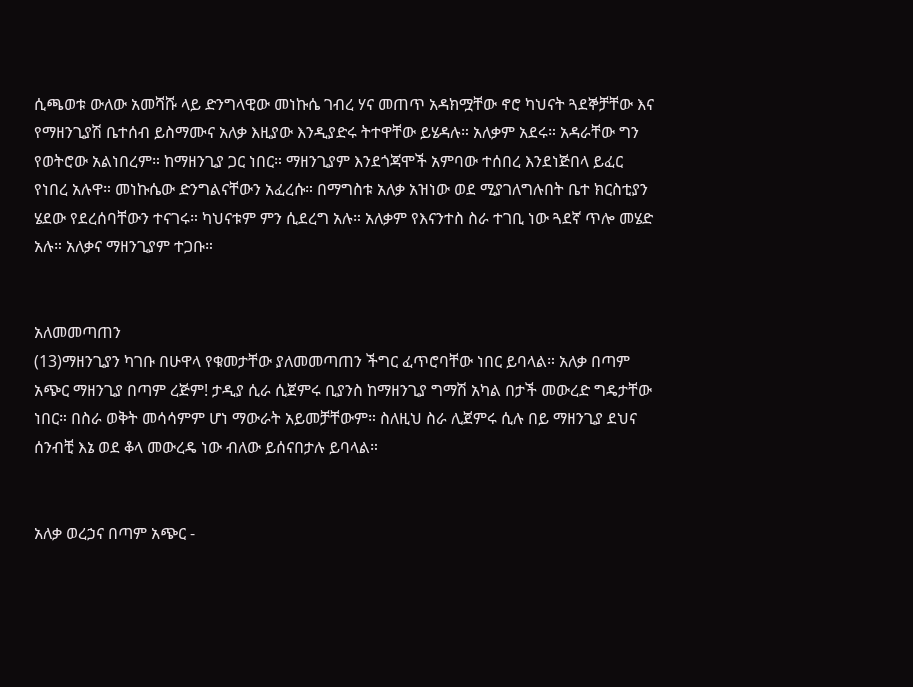ሲጫወቱ ውለው አመሻሹ ላይ ድንግላዊው መነኩሴ ገብረ ሃና መጠጥ አዳክሟቸው ኖሮ ካህናት ጓደኞቻቸው እና የማዘንጊያሽ ቤተሰብ ይስማሙና አለቃ እዚያው እንዲያድሩ ትተዋቸው ይሄዳሉ። አለቃም አደሩ። አዳራቸው ግን የወትሮው አልነበረም። ከማዘንጊያ ጋር ነበር። ማዘንጊያም እንደጎጃሞች አምባው ተሰበረ እንደነጅበላ ይፈር የነበረ አሉዋ። መነኩሴው ድንግልናቸውን አፈረሱ። በማግስቱ አለቃ አዝነው ወደ ሚያገለግሉበት ቤተ ክርስቲያን ሄደው የደረሰባቸውን ተናገሩ። ካህናቱም ምን ሲደረግ አሉ። አለቃም የእናንተስ ስራ ተገቢ ነው ጓደኛ ጥሎ መሄድ አሉ። አለቃና ማዘንጊያም ተጋቡ።


አለመመጣጠን
(13)ማዘንጊያን ካገቡ በሁዋላ የቁመታቸው ያለመመጣጠን ችግር ፈጥሮባቸው ነበር ይባላል። አለቃ በጣም አጭር ማዘንጊያ በጣም ረጅም! ታዲያ ሲራ ሲጀምሩ ቢያንስ ከማዘንጊያ ግማሽ አካል በታች መውረድ ግዴታቸው ነበር። በስራ ወቅት መሳሳምም ሆነ ማውራት አይመቻቸውም። ስለዚህ ስራ ሊጀምሩ ሲሉ በይ ማዘንጊያ ደህና ሰንብቺ እኔ ወደ ቆላ መውረዴ ነው ብለው ይሰናበታሉ ይባላል።


አለቃ ወረኃና በጣም አጭር -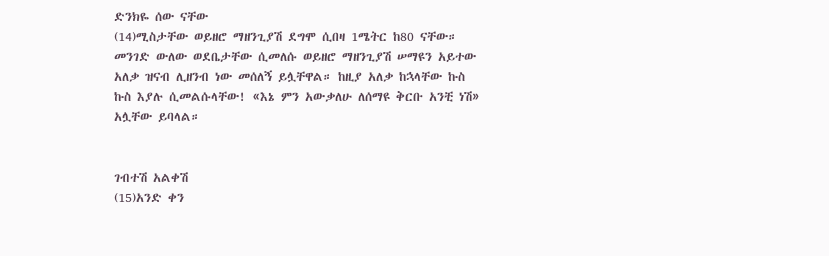ድንክዬ ሰው ናቸው
(14)ሚስታቸው ወይዘሮ ማዘንጊያሽ ደግሞ ሲበዛ 1ሜትር ከ80 ናቸው። መንገድ ውለው ወደቤታቸው ሲመለሱ ወይዘሮ ማዘንጊያሽ ሠማዩን አይተው አለቃ ዝናብ ሊዘንብ ነው መሰለኝ ይሏቸዋል። ከዚያ አለቃ ከኋላቸው ኩስ ኩስ እያሉ ሲመልሱላቸው! «እኔ ምን አውቃለሁ ለሰማዩ ቅርቡ አንቺ ነሽ» አሏቸው ይባላል።


ገብተሽ አልቀሽ
(15)አንድ ቀን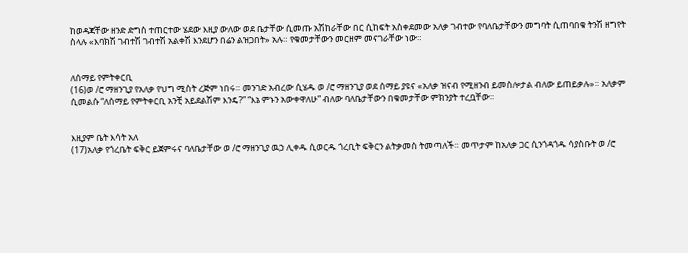ከወዳጃቸው ዘንድ ድግስ ተጠርተው ሄደው እዚያ ውለው ወደ ቤታቸው ሲመጡ አሽከራቸው በር ሲከፍት አስቀደመው አለቃ ገብተው የባለቤታቸውን መግባት ሲጠባበቁ ትንሽ ዘግየት ስላሉ «እባክሽ ገብተሽ ገብተሽ አልቀሽ እንደሆን በሬን ልዝጋበት» አሉ። የቁመታቸውን መርዘም መናገራቸው ነው።


ለሰማይ የምትቀርቢ
(16)ወ /ሮ ማዘንጊያ የአለቃ የህግ ሚስት ረጅም ነበሩ። መንገድ አብረው ሲሄዱ ወ /ሮ ማዘንጊያ ወደ ሰማይ ያዩና «አለቃ ዝናብ የሚዘንብ ይመስሎታል ብለው ይጠይቃሉ»። አለቃም ሲመልሱ “ለሰማይ የምትቀርቢ አንቺ አይደልሽም እንዴ?” “እኔ ምኑን አውቀዋለሁ” ብለው ባለቤታቸውን በቁመታቸው ምክንያት ተረቧቸው።


እዚያም ቤት እሳት አለ
(17)አለቃ የጎረቤት ፍቅር ይጀምሩና ባለቤታቸው ወ /ሮ ማዘንጊያ ዉኃ ሊቀዱ ሲወርዱ ጎረቢት ፍቅርን ልትቃመስ ትመጣለች። መጥታም ከአለቃ ጋር ሲንጎዳጎዱ ሳያስቡት ወ /ሮ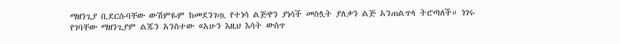ማዘንጊያ ቢደርሱባቸው ውሽምዬም ከመደንገጧ የተነሳ ልጅዋን ያነሳች መስሏት ያለቃን ልጅ አንጠልጥላ ትሮጣለች። ነገሩ የገባቸው ማዘንጊያም ልጁን አንስተው «አሁን እዚህ እሳት ውስጥ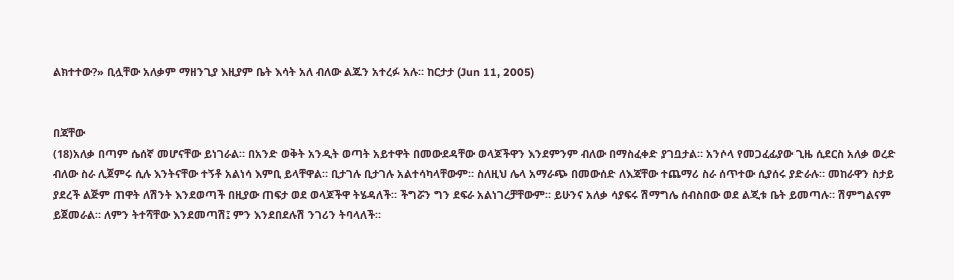ልክተተው?» ቢሏቸው አለቃም ማዘንጊያ እዚያም ቤት እሳት አለ ብለው ልጁን አተረፉ አሉ። ከርታታ (Jun 11, 2005)


በጃቸው
(18)አለቃ በጣም ሴሰኛ መሆናቸው ይነገራል። በአንድ ወቅት አንዲት ወጣት አይተዋት በመውደዳቸው ወላጆችዋን እንደምንም ብለው በማስፈቀድ ያገቧታል። አንሶላ የመጋፈፊያው ጊዜ ሲደርስ አለቃ ወረድ ብለው ስራ ሊጀምሩ ሲሉ እንትናቸው ተኝቶ አልነሳ እምቢ ይላቸዋል። ቢታገሉ ቢታገሉ አልተሳካላቸውም። ስለዚህ ሌላ አማራጭ በመውሰድ ለእጃቸው ተጨማሪ ስራ ሰጥተው ሲያሰሩ ያድራሉ። መከራዋን ስታይ ያደረች ልጅም ጠዋት ለሽንት እንደወጣች በዚያው ጠፍታ ወደ ወላጆችዋ ትሄዳለች። ችግሯን ግን ደፍራ አልነገረቻቸውም። ይሁንና አለቃ ሳያፍሩ ሽማግሌ ሰብስበው ወደ ልጂቱ ቤት ይመጣሉ። ሽምግልናም ይጀመራል። ለምን ትተሻቸው እንደመጣሽ፤ ምን እንደበደሉሽ ንገሪን ትባላለች።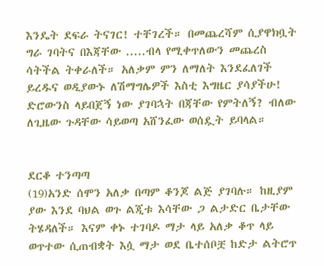እንዴት ደፍራ ትናገር! ተቸገረች። በመጨረሻም ሲያዋክቧት ግራ ገባትና በእጃቸው .....ብላ የሚቀጥለውን መጨረስ ሳትችል ትቀራለች። አለቃም ምን ለማለት እንደፈለገች ይረዱና ወዲያውኑ ለሽማግሌዎች እስቲ እግዜር ያሳያችሁ! ድሮውንስ ላይበጀኝ ነው ያገባኋት በጃቸው የምትለኝ? ብለው ለጊዜው ጉዳቸው ሳይወጣ አሸንፈው ወሰዷት ይባላል።


ደርቆ ተንጣጣ
(19)አንድ ሰሞን አለቃ በጣም ቆንጆ ልጅ ያገባሉ። ከዚያም ያው እንደ ባህል ወጉ ልጂቱ እሳቸው ጋ ልታድር ቤታቸው ትሄዳለች። እናም ቀኑ ተገባዶ ማታ ላይ አለቃ ቆጥ ላይ ወጥተው ሲጠብቋት እሷ ማታ ወደ ቤተሰቦቿ ከድታ ልትሮጥ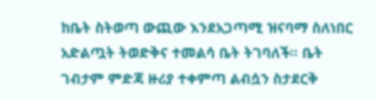ከቤት ስትወጣ ውጪው እንደአጋጣሚ ዝናባማ ስለነበር አድልጧት ትወድቅና ተመልሳ ቤት ትገባለች። ቤት ገብታም ምድጃ ዙሪያ ተቀምጣ ልብሷን ስታደርቅ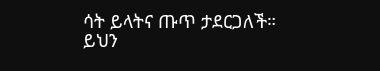ሳት ይላትና ጡጥ ታደርጋለች። ይህን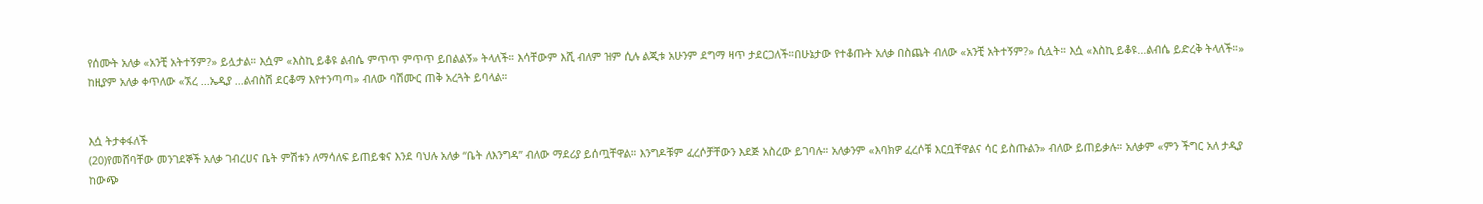የሰሙት አለቃ «አንቺ አትተኝም?» ይሏታል። እሷም «እስኪ ይቆዩ ልብሴ ምጥጥ ምጥጥ ይበልልኝ» ትላለች። እሳቸውም እሺ ብለም ዝም ሲሉ ልጂቱ አሁንም ደግማ ዛጥ ታደርጋለች።በሁኔታው የተቆጡት አለቃ በስጨት ብለው «አንቺ አትተኝም?» ሲሏት። እሷ «እስኪ ይቆዩ...ልብሴ ይድረቅ ትላለች።» ከዚያም አለቃ ቀጥለው «ኧረ ...ኤዲያ ...ልብስሽ ደርቆማ እየተንጣጣ» ብለው ባሽሙር ጠቅ አረጓት ይባላል።


እሷ ትታቀፋለች
(20)የመሸባቸው መንገደኞች አለቃ ገብረሀና ቤት ምሽቱን ለማሳለፍ ይጠይቁና እንደ ባህሉ አለቃ “ቤት ለእንግዳ” ብለው ማደሪያ ይሰጧቸዋል። እንግዶቹም ፈረሶቻቸውን እደጅ አስረው ይገባሉ። አለቃንም «እባክዎ ፈረሶቹ እርቧቸዋልና ሳር ይስጡልን» ብለው ይጠይቃሉ። አለቃም «ምን ችግር አለ ታዲያ ከውጭ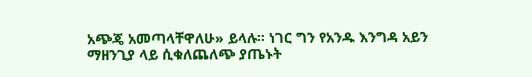አጭጄ አመጣላቸዋለሁ» ይላሉ። ነገር ግን የአንዱ እንግዳ አይን ማዘንጊያ ላይ ሲቁለጨለጭ ያጤኑት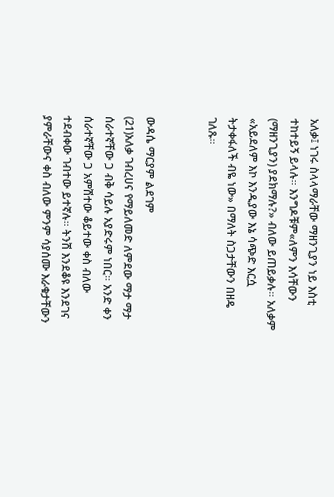አለቃ፤ ነገሩ ስላላማራቸው ማዘንጊያን ነይ እስቲ ተከተይኝ ይላሉ። እንግዶቹም«ለምን እሳቸውን (ማዘንጊያን) ያደክማሉ?» ብለው ይጠይቃሉ። አለቃም «አይደለም እኮ እንዲያው እኔ ሳጭድ እርሷ ትታቀፋለች ብዬ ነው» በማለት ስጋታቸውን በዘዴ ገለጹ።


ውዳሴ ማርያም ልደገም
(21)አለቃ ገብረሀና የማይለመድ ለምደው ማታ ማታ ሰራተኛቸው ጋ ብቅ ሳይሉ አያድሩም ነበር። አንድ ቀን ሰራተኛቸው ጋ አምሽተው ቆይተው ቀስ ብለው ተደብቀው ገብተው ይተኛሉ። ትንሽ እንደቆዩ እንደገና ያምራቸውና ቀስ ብለው ምንም ሳያሰሙ እራቁታቸውን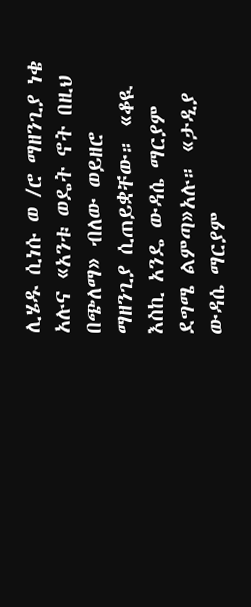ሊሄዱ ሲነሱ ወ /ሮ ማዘንጊያ ነቄ አሉና «አንቱ ወዴት ኖት በዚህ በጭለማ» ብለው ወይዘሮ ማዘንጊያ ሲጠይቋቸው። «ቆዪ እስኪ አንዴ ውዳሴ ማርያም ደግሜ ልምጣ»አሉ። «ታዲያ ውዳሴ ማርያም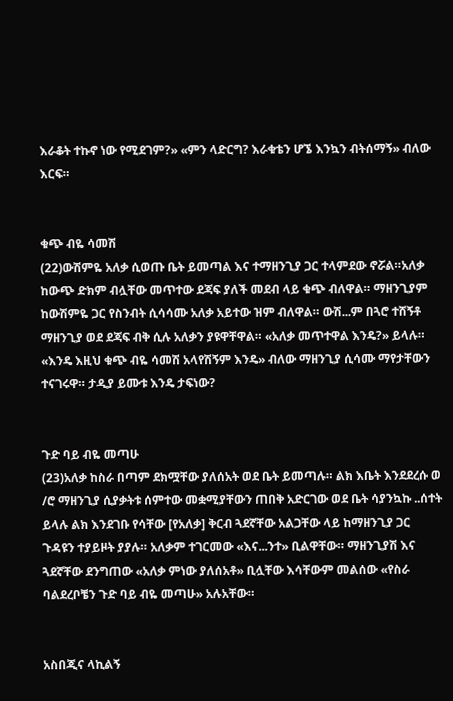እራቆት ተኩኖ ነው የሚደገም?» «ምን ላድርግ? እራቁቴን ሆኜ እንኳን ብትሰማኝ» ብለው እርፍ።


ቁጭ ብዬ ሳመሽ
(22)ውሽምዬ አለቃ ሲወጡ ቤት ይመጣል እና ተማዘንጊያ ጋር ተላምደው ኖሯል።አለቃ ከውጭ ድክም ብሏቸው መጥተው ደጃፍ ያለች መደብ ላይ ቁጭ ብለዋል። ማዘንጊያም ከውሽምዬ ጋር የስንብት ሲሳሳሙ አለቃ አይተው ዝም ብለዋል። ውሽ...ም በጓሮ ተሸኝቶ ማዘንጊያ ወደ ደጃፍ ብቅ ሲሉ አለቃን ያዩዋቸዋል። «አለቃ መጥተዋል እንዴ?» ይላሉ። «እንዴ እዚህ ቁጭ ብዬ ሳመሽ አላየሽኝም እንዴ» ብለው ማዘንጊያ ሲሳሙ ማየታቸውን ተናገሩዋ። ታዲያ ይሙቱ እንዴ ታፍነው?


ጉድ ባይ ብዬ መጣሁ
(23)አለቃ ከስራ በጣም ደክሟቸው ያለሰአት ወደ ቤት ይመጣሉ። ልክ እቤት እንደደረሱ ወ /ሮ ማዘንጊያ ሲያቃትቱ ሰምተው መቋሚያቸውን ጠበቅ አድርገው ወደ ቤት ሳያንኳኩ ..ሰተት ይላሉ ልክ እንደገቡ የሳቸው [የአለቃ] ቅርብ ጓደኛቸው አልጋቸው ላይ ከማዘንጊያ ጋር ጉዳዩን ተያይዞት ያያሉ። አለቃም ተገርመው «እና...ንተ» ቢልዋቸው። ማዘንጊያሽ እና ጓደኛቸው ደንግጠው «አለቃ ምነው ያለሰአቶ» ቢሏቸው እሳቸውም መልሰው «የስራ ባልደረቦቼን ጉድ ባይ ብዬ መጣሁ» አሉአቸው።


አስበጂና ላኪልኝ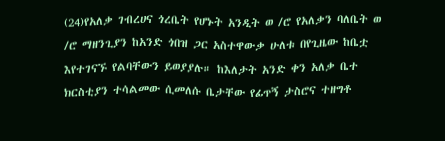(24)የአለቃ ገብረሀና ጎረቤት የሆኑት አንዲት ወ /ሮ የአለቃን ባለቤት ወ /ሮ ማዘንጊያን ከአንድ ጎበዝ ጋር አስተዋውቃ ሁለቱ በየጊዜው ከቤቷ እየተገናኙ የልባቸውን ይወያያሉ። ከእለታት አንድ ቀን አለቃ ቤተ ክርስቲያን ተሳልመው ሲመለሱ ቤታቸው የፊጥኝ ታስሮና ተዘግቶ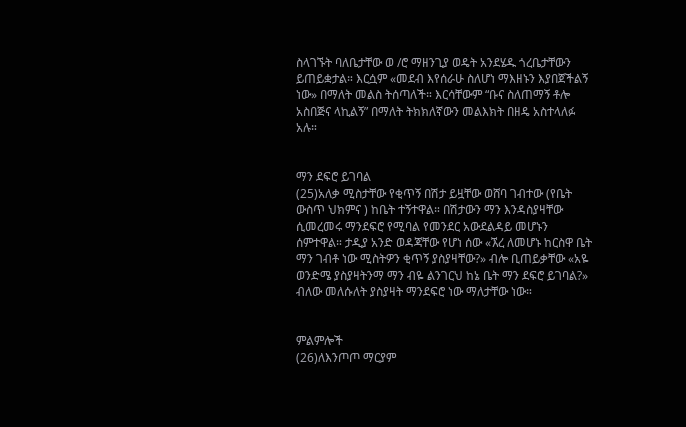ስላገኙት ባለቤታቸው ወ /ሮ ማዘንጊያ ወዴት አንደሄዱ ጎረቤታቸውን ይጠይቋታል። እርሷም «መደብ እየሰራሁ ስለሆነ ማእዘኑን እያበጀችልኝ ነው» በማለት መልስ ትሰጣለች። እርሳቸውም “ቡና ስለጠማኝ ቶሎ አስበጅና ላኪልኝ” በማለት ትክክለኛውን መልእክት በዘዴ አስተላለፉ አሉ።


ማን ደፍሮ ይገባል
(25)አለቃ ሚስታቸው የቂጥኝ በሽታ ይዟቸው ወሸባ ገብተው (የቤት ውስጥ ህክምና ) ከቤት ተኝተዋል። በሽታውን ማን እንዳስያዛቸው ሲመረመሩ ማንደፍሮ የሚባል የመንደር አውደልዳይ መሆኑን ሰምተዋል። ታዲያ አንድ ወዳጃቸው የሆነ ሰው «ኧረ ለመሆኑ ከርስዋ ቤት ማን ገብቶ ነው ሚስትዎን ቂጥኝ ያስያዛቸው?» ብሎ ቢጠይቃቸው «አዬ ወንድሜ ያስያዛትንማ ማን ብዬ ልንገርህ ከኔ ቤት ማን ደፍሮ ይገባል?» ብለው መለሱለት ያስያዛት ማንደፍሮ ነው ማለታቸው ነው።


ምልምሎች
(26)ለእንጦጦ ማርያም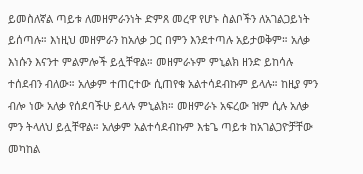ይመስለኛል ጣይቱ ለመዘምራንነት ድምጸ መረዋ የሆኑ ስልቦችን ለአገልጋይነት ይሰጣሉ። እነዚህ መዘምራን ከአለቃ ጋር በምን እንደተጣሉ አይታወቅም። አለቃ እነሱን እናንተ ምልምሎች ይሏቸዋል። መዘምራኑም ምኒልክ ዘንድ ይከሳሉ ተሰደብን ብለው። አለቃም ተጠርተው ሲጠየቁ አልተሳደብኩም ይላሉ። ከዚያ ምን ብሎ ነው አለቃ የሰደባችሁ ይላሉ ምኒልክ። መዘምራኑ አፍረው ዝም ሲሉ አለቃ ምን ትላለህ ይሏቸዋል። አለቃም አልተሳደብኩም እቴጌ ጣይቱ ከአገልጋዮቻቸው መካከል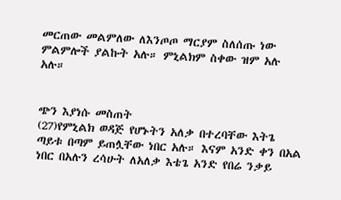መርጠው መልምለው ለእንጦጦ ማርያም ስለሰጡ ነው ምልምሎች ያልኩት አሉ። ምኒልክም ስቀው ዝም አሉ አሉ።


ጭን እያነሱ መስጠት
(27)የምኒልክ ወዳጅ የሆኑትን አለቃ በተረባቸው እትጌ ጣይቱ በጣም ይጠሏቸው ነበር አሉ። እናም አንድ ቀን በአል ነበር በአሉን ረሳሁት ለአለቃ እቴጌ አንድ የበሬ ንቃይ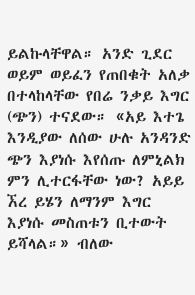ይልኩላቸዋል። አንድ ጊደር ወይም ወይፈን የጠበቁት አለቃ በተላከላቸው የበሬ ንቃይ እግር (ጭን) ተናደው። «አይ እተጌ እንዲያው ለሰው ሁሉ አንዳንድ ጭን እያነሱ እየሰጡ ለምኒልክ ምን ሊተርፋቸው ነው? አይይ ኧረ ይሄን ለማንም እግር እያነሱ መስጠቱን ቢተውት ይሻላል።» ብለው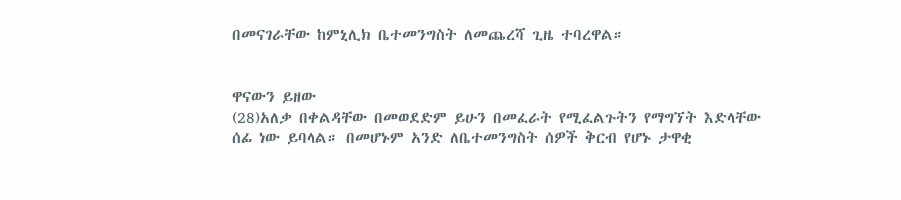በመናገራቸው ከምኒሊክ ቤተመንግስት ለመጨረሻ ጊዜ ተባረዋል።


ዋናውን ይዘው
(28)አለቃ በቀልዳቸው በመወደድም ይሁን በመፈራት የሚፈልጉትን የማግኘት እድላቸው ሰፊ ነው ይባላል። በመሆኑም አንድ ለቤተመንግስት ሰዎች ቅርብ የሆኑ ታዋቂ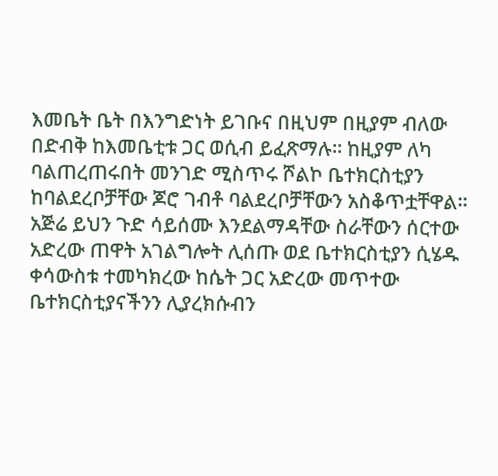እመቤት ቤት በእንግድነት ይገቡና በዚህም በዚያም ብለው በድብቅ ከእመቤቲቱ ጋር ወሲብ ይፈጽማሉ። ከዚያም ለካ ባልጠረጠሩበት መንገድ ሚስጥሩ ሾልኮ ቤተክርስቲያን ከባልደረቦቻቸው ጆሮ ገብቶ ባልደረቦቻቸውን አስቆጥቷቸዋል። አጅሬ ይህን ጉድ ሳይሰሙ እንደልማዳቸው ስራቸውን ሰርተው አድረው ጠዋት አገልግሎት ሊሰጡ ወደ ቤተክርስቲያን ሲሄዱ ቀሳውስቱ ተመካክረው ከሴት ጋር አድረው መጥተው ቤተክርስቲያናችንን ሊያረክሱብን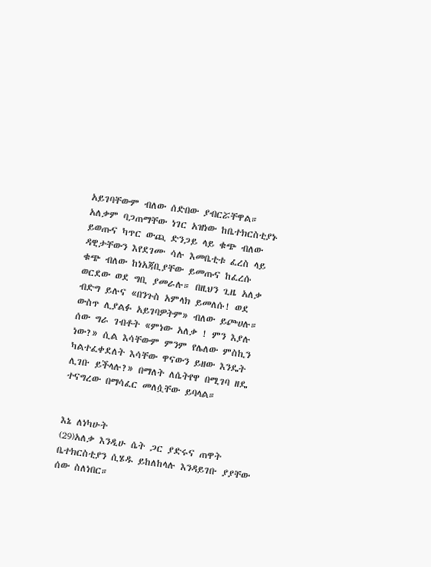አይገባቸውም ብለው ሰድበው ያብርሯቸዋል። አለቃም ባጋጠማቸው ነገር አዝነው ከቤተክርስቲያኑ ይወጡና ካጥር ውጪ ድንጋይ ላይ ቁጭ ብለው ዳዊታቸውን እየደገሙ ሳሉ እመቤቲቱ ፈረስ ላይ ቁጭ ብለው ከነአጃቢያቸው ይመጡና ከፈረሱ ወርደው ወደ ግቢ ያመራሉ። በዚህን ጊዜ አለቃ ብድግ ይሉና «በንጉስ አምላክ ይመለሱ! ወደ ውስጥ ሊያልፉ አይገባዎትም» ብለው ይጮሀሉ። ሰው ግራ ገብቶት «ምነው አለቃ ! ምን እያሉ ነው?» ሲል እሳቸውም ምንም የሌለው ምስኪን ካልተፈቀደለት እሳቸው ዋናውን ይዘው እንዴት ሊገቡ ይችላሉ?» በማለት ለሴትየዋ በሚገባ ዘዴ ተናግረው በማሳፈር መለሷቸው ይባላል።


እኔ ለነካሁት
(29)አለቃ እንዲሁ ሴት ጋር ያድሩና ጠዋት ቤተክርስቲያን ሲሄዱ ይከለከላሉ እንዳይገቡ ያያቸው ሰው ስለነበር።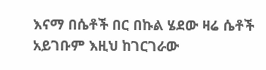እናማ በሴቶች በር በኩል ሄደው ዛሬ ሴቶች አይገቡም እዚህ ከገርገራው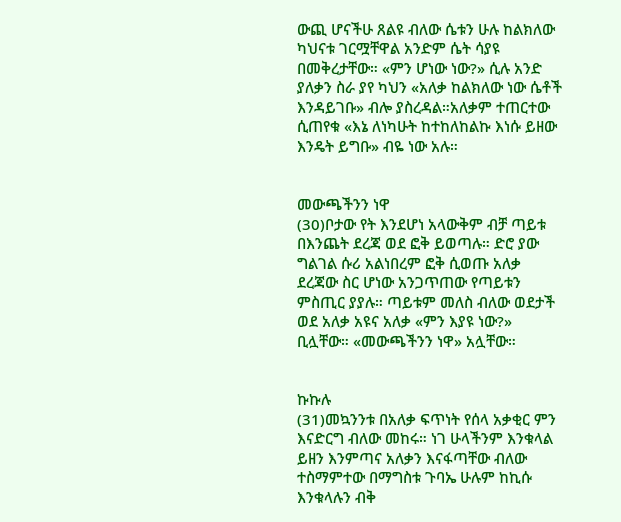ውጪ ሆናችሁ ጸልዩ ብለው ሴቱን ሁሉ ከልክለው ካህናቱ ገርሟቸዋል አንድም ሴት ሳያዩ በመቅረታቸው። «ምን ሆነው ነው?» ሲሉ አንድ ያለቃን ስራ ያየ ካህን «አለቃ ከልክለው ነው ሴቶች እንዳይገቡ» ብሎ ያስረዳል።አለቃም ተጠርተው ሲጠየቁ «እኔ ለነካሁት ከተከለከልኩ እነሱ ይዘው እንዴት ይግቡ» ብዬ ነው አሉ።


መውጫችንን ነዋ
(30)ቦታው የት እንደሆነ አላውቅም ብቻ ጣይቱ በእንጨት ደረጃ ወደ ፎቅ ይወጣሉ። ድሮ ያው ግልገል ሱሪ አልነበረም ፎቅ ሲወጡ አለቃ ደረጃው ስር ሆነው አንጋጥጠው የጣይቱን ምስጢር ያያሉ። ጣይቱም መለስ ብለው ወደታች ወደ አለቃ አዩና አለቃ «ምን እያዩ ነው?» ቢሏቸው። «መውጫችንን ነዋ» አሏቸው።


ኩኩሉ
(31)መኳንንቱ በአለቃ ፍጥነት የሰላ አቃቂር ምን እናድርግ ብለው መከሩ። ነገ ሁላችንም እንቁላል ይዘን እንምጣና አለቃን እናፋጣቸው ብለው ተስማምተው በማግስቱ ጉባኤ ሁሉም ከኪሱ እንቁላሉን ብቅ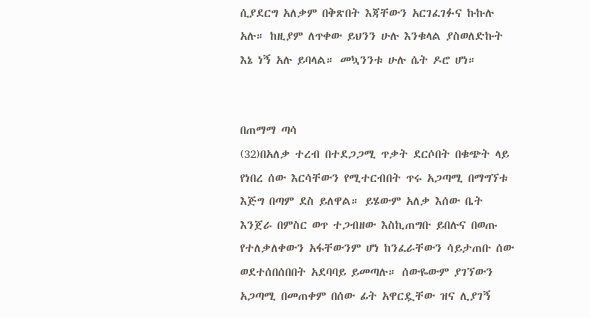ሲያደርግ አለቃም በቅጽበት እጃቸውን አርገፈገፉና ኩኩሉ አሉ። ከዚያም ለጥቀው ይህንን ሁሉ እንቁላል ያስወለድኩት እኔ ነኝ አሉ ይባላል። መኳንንቱ ሁሉ ሴት ዶሮ ሆነ።


በጠማማ ጣሳ
(32)በአለቃ ተረብ በተደጋጋሚ ጥቃት ደርሶበት በቁጭት ላይ የነበረ ሰው እርሳቸውን የሚተርብበት ጥሩ አጋጣሚ በማግኘቱ እጅግ በጣም ደስ ይለዋል። ይሄውም አለቃ እሰው ቤት እንጀራ በምስር ወጥ ተጋብዘው እስኪጠግቡ ይበሉና በወጡ የተለቃለቀውን አፋቸውንም ሆነ ከንፈራቸውን ሳይታጠቡ ሰው ወደተሰበሰበበት አደባባይ ይመጣሉ። ሰውዬውም ያገኘውን አጋጣሚ በመጠቀም በሰው ፊት አዋርዷቸው ዝና ሊያገኝ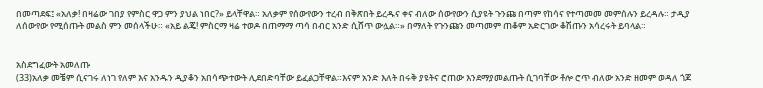በመጣደፍ፤ «አለቃ! በዛሬው ገበያ የምስር ዋጋ ምን ያህል ነበር?» ይላቸዋል። አለቃም የሰውየውን ተረብ በቅጽበት ይረዱና ቀና ብለው ሰውየውን ሲያዩት ጉንጩ በጣም የከሳና የተጣመመ መምሰሉን ይረዳሉ። ታዲያ ለሰውየው የሚሰጡት መልስ ምን መሰላችሁ። «አይ ልጄ! ምስርማ ዛሬ ተወዶ በጠማማ ጣሳ በብር አንድ ሲሸጥ ውሏል።» በማለት የጉንጩን መጣመም ጠቆም አድርገው ቆሽጡን አሳረሩት ይባላል።


አስደግፈውት አመለጡ
(33)አለቃ መቼም ሲናገሩ ለነገ የለም እና አንዱን ዲያቆን አበሳጭተውት ሊደበድባቸው ይፈልጋቸዋል።እናም አንድ እለት በሩቅ ያዩትና ሮጠው እንደማያመልጡት ሲገባቸው ቶሎ ሮጥ ብለው አንድ ዘመም ወዳለ ጎጆ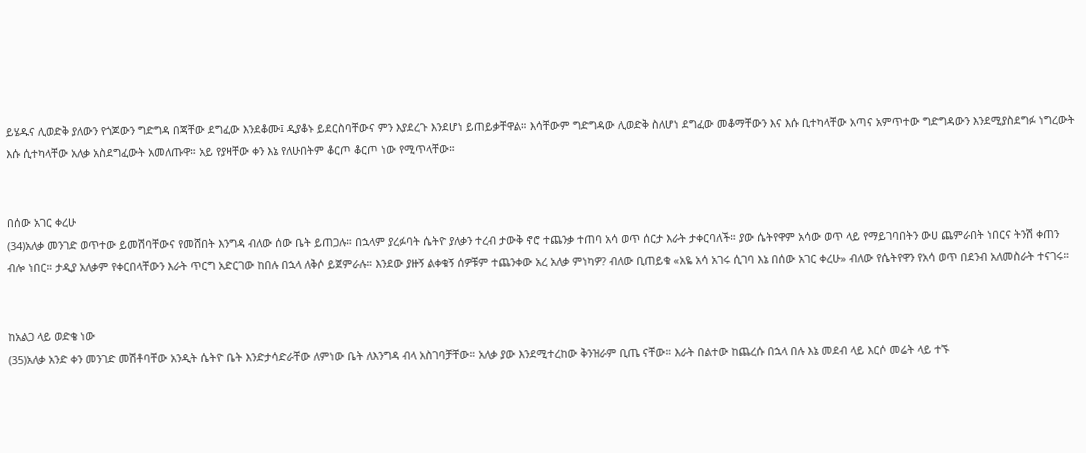ይሄዱና ሊወድቅ ያለውን የጎጆውን ግድግዳ በጃቸው ደግፈው እንደቆሙ፤ ዲያቆኑ ይደርስባቸውና ምን እያደረጉ እንደሆነ ይጠይቃቸዋል። እሳቸውም ግድግዳው ሊወድቅ ስለሆነ ደግፈው መቆማቸውን እና እሱ ቢተካላቸው አጣና አምጥተው ግድግዳውን እንደሚያስደግፉ ነግረውት እሱ ሲተካላቸው አለቃ አስደግፈውት አመለጡዋ። አይ የያዛቸው ቀን እኔ የለሁበትም ቆርጦ ቆርጦ ነው የሚጥላቸው።


በሰው አገር ቀረሁ
(34)አለቃ መንገድ ወጥተው ይመሽባቸውና የመሸበት እንግዳ ብለው ሰው ቤት ይጠጋሉ። በኋላም ያረፉባት ሴትዮ ያለቃን ተረብ ታውቅ ኖሮ ተጨንቃ ተጠባ አሳ ወጥ ሰርታ እራት ታቀርባለች። ያው ሴትየዋም አሳው ወጥ ላይ የማይገባበትን ውሀ ጨምራበት ነበርና ትንሽ ቀጠን ብሎ ነበር። ታዲያ አለቃም የቀርበላቸውን እራት ጥርግ አድርገው ከበሉ በኋላ ለቅሶ ይጀምራሉ። እንደው ያዙኝ ልቀቁኝ ሰዎቹም ተጨንቀው አረ አለቃ ምነካዎ? ብለው ቢጠይቁ «አዬ አሳ አገሩ ሲገባ እኔ በሰው አገር ቀረሁ» ብለው የሴትየዋን የአሳ ወጥ በደንብ አለመስራት ተናገሩ።


ከአልጋ ላይ ወድቄ ነው
(35)አለቃ አንድ ቀን መንገድ መሽቶባቸው አንዲት ሴትዮ ቤት እንድታሳድራቸው ለምነው ቤት ለእንግዳ ብላ አስገባቻቸው። አለቃ ያው እንደሚተረከው ቅንዝራም ቢጤ ናቸው። እራት በልተው ከጨረሱ በኋላ በሉ እኔ መደብ ላይ እርሶ መሬት ላይ ተኙ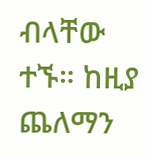ብላቸው ተኙ። ከዚያ ጨለማን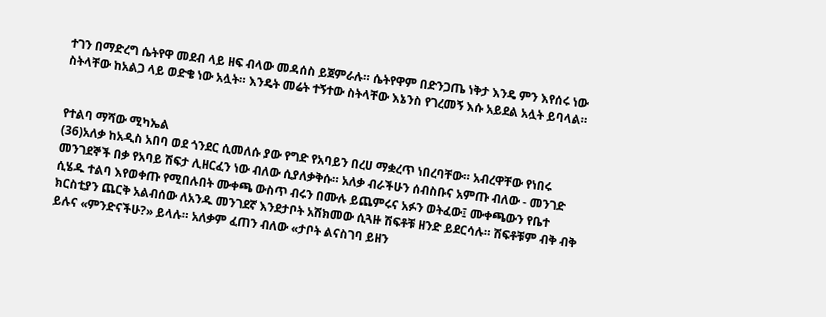ተገን በማድረግ ሴትየዋ መደብ ላይ ዘፍ ብላው መዳሰስ ይጀምራሉ። ሴትየዋም በድንጋጤ ነቅታ እንዴ ምን እየሰሩ ነው ስትላቸው ከአልጋ ላይ ወድቄ ነው አሏት። እንዴት መሬት ተኝተው ስትላቸው እኔንስ የገረመኝ እሱ አይደል አሏት ይባላል።


የተልባ ማሻው ሚካኤል
(36)አለቃ ከአዲስ አበባ ወደ ጎንደር ሲመለሱ ያው የግድ የአባይን በረሀ ማቋረጥ ነበረባቸው። አብረዋቸው የነበሩ መንገደኞች በቃ የአባይ ሽፍታ ሊዘርፈን ነው ብለው ሲያለቃቅሱ። አለቃ ብራችሁን ሰብስቡና አምጡ ብለው - መንገድ ሲሄዱ ተልባ እየወቀጡ የሚበሉበት ሙቀጫ ውስጥ ብሩን በሙሉ ይጨምሩና አፉን ወትፈው፤ ሙቀጫውን የቤተ ክርስቲያን ጨርቅ አልብሰው ለአንዱ መንገደኛ እንደታቦት አሽክመው ሲጓዙ ሽፍቶቹ ዘንድ ይደርሳሉ። ሽፍቶቹም ብቅ ብቅ ይሉና «ምንድናችሁ?» ይላሉ። አለቃም ፈጠን ብለው «ታቦት ልናስገባ ይዘን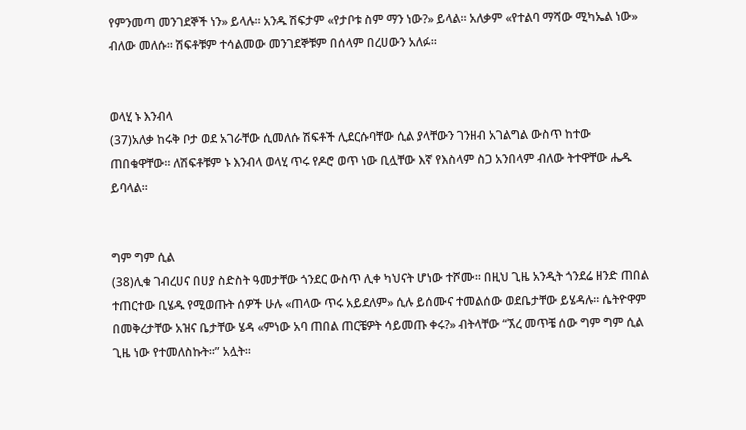የምንመጣ መንገደኞች ነን» ይላሉ። አንዱ ሽፍታም «የታቦቱ ስም ማን ነው?» ይላል። አለቃም «የተልባ ማሻው ሚካኤል ነው» ብለው መለሱ። ሽፍቶቹም ተሳልመው መንገደኞቹም በሰላም በረሀውን አለፉ።


ወላሂ ኑ እንብላ
(37)አለቃ ከሩቅ ቦታ ወደ አገራቸው ሲመለሱ ሽፍቶች ሊደርሱባቸው ሲል ያላቸውን ገንዘብ አገልግል ውስጥ ከተው ጠበቁዋቸው። ለሽፍቶቹም ኑ እንብላ ወላሂ ጥሩ የዶሮ ወጥ ነው ቢሏቸው እኛ የእስላም ስጋ አንበላም ብለው ትተዋቸው ሔዱ ይባላል።


ግም ግም ሲል
(38)ሊቁ ገብረሀና በሀያ ስድስት ዓመታቸው ጎንደር ውስጥ ሊቀ ካህናት ሆነው ተሾሙ። በዚህ ጊዜ አንዲት ጎንደሬ ዘንድ ጠበል ተጠርተው ቢሄዱ የሚወጡት ሰዎች ሁሉ «ጠላው ጥሩ አይደለም» ሲሉ ይሰሙና ተመልሰው ወደቤታቸው ይሄዳሉ። ሴትዮዋም በመቅረታቸው አዝና ቤታቸው ሄዳ «ምነው አባ ጠበል ጠርቼዎት ሳይመጡ ቀሩ?» ብትላቸው “ኧረ መጥቼ ሰው ግም ግም ሲል ጊዜ ነው የተመለስኩት።” አሏት።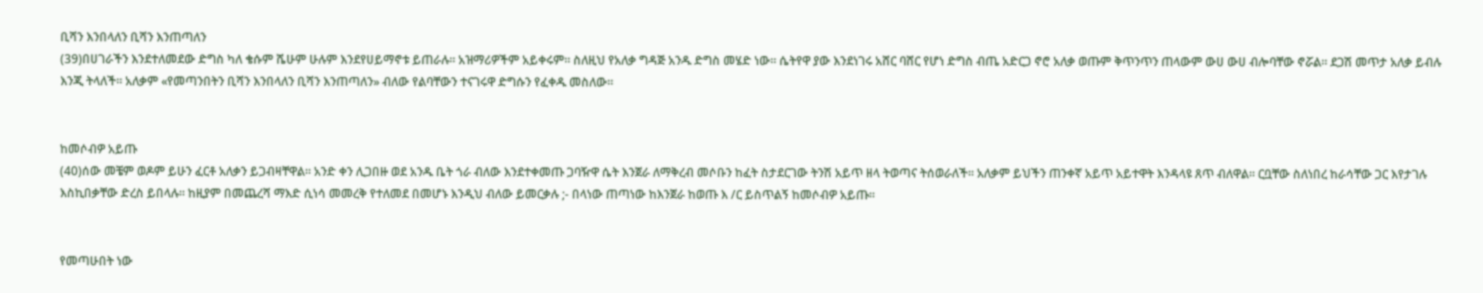ቢሻን እንበላለን ቢሻን እንጠጣለን
(39)በሀገራችን እንደተለመደው ድግስ ካለ ቄሱም ሼሁም ሁሉም እንደየሀይማኖቱ ይጠራሉ። አዝማሪዎችም አይቀሩም። ስለዚህ የአለቃ ግዳጅ አንዱ ድግስ መሄድ ነው። ሴትየዋ ያው እንደነገሩ አሸር ባሸር የሆነ ድግስ ብጤ አድርጋ ኖሮ አለቃ ወጡም ቅጥንጥን ጠላውም ውሀ ውሀ ብሎባቸው ኖሯል። ደጋሽ መጥታ አለቃ ይብሉ እንጂ ትላለች። አለቃም «የመጣንበትን ቢሻን እንበላለን ቢሻን እንጠጣለን» ብለው የልባቸውን ተናገሩዋ ድግሱን የፈቀዱ መስለው።


ከመሶብዎ አይጡ
(40)ሰው መቼም ወዶም ይሁን ፈርቶ አለቃን ይጋብዛቸዋል። አንድ ቀን ሊጋበዙ ወደ አንዱ ቤት ጎራ ብለው እንደተቀመጡ ጋባዥዋ ሴት እንጀራ ለማቅረብ መሶቡን ከፈት ስታደርገው ትንሽ አይጥ ዘላ ትወጣና ትሰወራለች። አለቃም ይህችን ጠንቀኛ አይጥ አይተዋት እንዳላዩ ጸጥ ብለዋል። ርቧቸው ስለነበረ ከራሳቸው ጋር እየታገሉ እስኪበቃቸው ድረስ ይበላሉ። ከዚያም በመጨረሻ ማእድ ሲነሳ መመረቅ የተለመደ በመሆኑ እንዲህ ብለው ይመርቃሉ ;- በላነው ጠጣነው ከእንጀራ ከወጡ እ /ር ይስጥልኝ ከመሶብዎ አይጡ።


የመጣሁበት ነው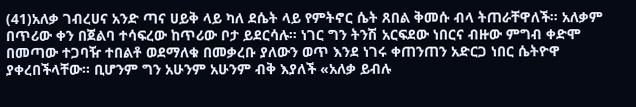(41)አለቃ ገብረሀና አንድ ጣና ሀይቅ ላይ ካለ ደሴት ላይ የምትኖር ሴት ጸበል ቅመሱ ብላ ትጠራቸዋለች። አለቃም በጥሪው ቀን በጀልባ ተሳፍረው ከጥሪው ቦታ ይደርሳሉ። ነገር ግን ትንሽ አርፍደው ነበርና ብዙው ምግብ ቀድሞ በመጣው ተጋባዥ ተበልቶ ወደማለቁ በመቃረቡ ያለውን ወጥ እንደ ነገሩ ቀጠንጠን አድርጋ ነበር ሴትዮዋ ያቀረበችላቸው። ቢሆንም ግን አሁንም አሁንም ብቅ እያለች «አለቃ ይብሉ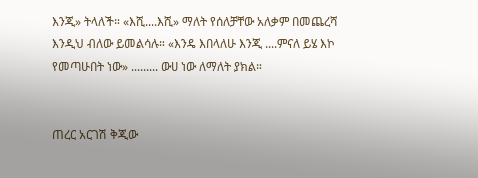እንጂ» ትላለች። «እሺ....እሺ» ማለት የሰለቻቸው አለቃም በመጨረሻ እንዲህ ብለው ይመልሳሉ። «እንዴ እበላለሁ እንጂ ....ምናለ ይሄ እኮ የመጣሁበት ነው» ......... ውሀ ነው ለማለት ያክል።


ጠረር አርገሽ ቅጂው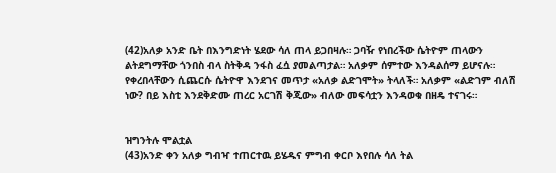(42)አለቃ አንድ ቤት በእንግድነት ሄደው ሳለ ጠላ ይጋበዛሉ። ጋባዥ የነበረችው ሴትዮም ጠላውን ልትደግማቸው ጎንበስ ብላ ስትቅዳ ንፋስ ፈሷ ያመልጣታል። አለቃም ሰምተው እንዳልሰማ ይሆናሉ። የቀረበላቸውን ሲጨርሱ ሴትዮዋ እንደገና መጥታ «አለቃ ልድገሞት» ትላለች። አለቃም «ልድገም ብለሽ ነው? በይ እስቲ እንደቅድሙ ጠረር አርገሽ ቅጂው» ብለው መፍሳቷን እንዳወቁ በዘዴ ተናገሩ።


ዝግንትሉ ሞልቷል
(43)አንድ ቀን አለቃ ግብዣ ተጠርተዉ ይሄዱና ምግብ ቀርቦ እየበሉ ሳለ ትል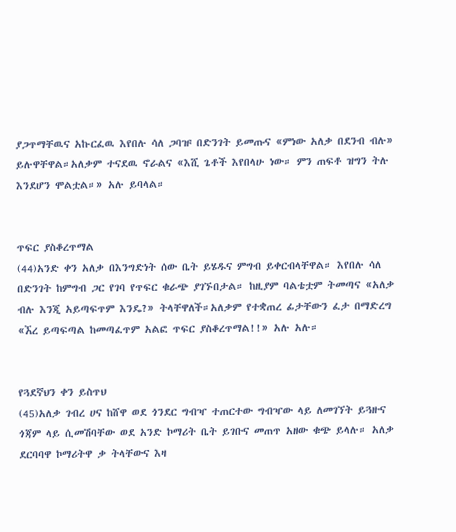ያጋጥማቸዉና አኩርፈዉ እየበሉ ሳለ ጋባዡ በድንገት ይመጡና «ምነው አለቃ በደንብ ብሉ» ይሉዋቸዋል።አለቃም ተናደዉ ኖራልና «እሺ ጌቶች እየበላሁ ነው። ምን ጠፍቶ ዝግን ትሉ እንደሆን ሞልቷል።» አሉ ይባላል።


ጥፍር ያስቆረጥማል
(44)አንድ ቀን አለቃ በእንግድነት ሰው ቤት ይሄዱና ምግብ ይቀርብላቸዋል። እየበሉ ሳለ በድንገት ከምግብ ጋር የገባ የጥፍር ቁራጭ ያገኙበታል። ከዚያም ባልቴቷም ትመጣና «አለቃ ብሉ እንጂ አይጣፍጥም እንዴ?» ትላቸዋለች።አለቃም የተቋጠረ ፊታቸውን ፈታ በማድረግ «ኧረ ይጣፍጣል ከመጣፈጥም አልፎ ጥፍር ያስቆረጥማል!!» አሉ አሉ።


የጓደኛህን ቀን ይስጥህ
(45)አለቃ ገብረ ሀና ከሸዋ ወደ ጎንደር ግብዣ ተጠርተው ግብዣው ላይ ለመገኘት ይጓዙና ጎጃም ላይ ሲመሽባቸው ወደ አንድ ኮማሪት ቤት ይገቡና መጠጥ አዘው ቁጭ ይላሉ። አለቃ ደርባባዋ ኮማሪትዋ ቃ ትላቸውና እዛ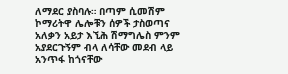ለማደር ያስባሉ። በጣም ሲመሽም ኮማሪትዋ ሌሎቹን ሰዎች ታስወጣና አለቃን አይታ እኚሕ ሽማግሌስ ምንም አያደርጉኝም ብላ ለሳቸው መደብ ላይ አንጥፋ ከጎናቸው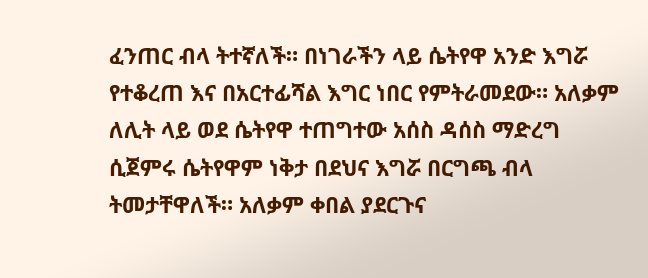ፈንጠር ብላ ትተኛለች። በነገራችን ላይ ሴትየዋ አንድ እግሯ የተቆረጠ እና በአርተፊሻል እግር ነበር የምትራመደው። አለቃም ለሊት ላይ ወደ ሴትየዋ ተጠግተው አሰስ ዳሰስ ማድረግ ሲጀምሩ ሴትየዋም ነቅታ በደህና እግሯ በርግጫ ብላ ትመታቸዋለች። አለቃም ቀበል ያደርጉና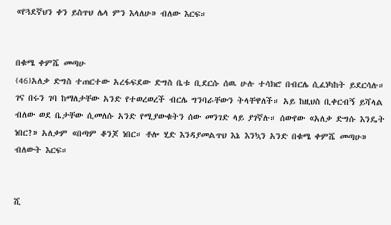«የጓደኛህን ቀን ይስጥህ ሌላ ምን እላለሁ» ብለው እርፍ።


በቁሜ ቀምሼ መጣሁ
(46)አለቃ ድግስ ተጠርተው አረፋፍደው ድግስ ቤቱ ቢደርሱ ሰዉ ሁሉ ተሳክሮ በብርሌ ሲፈነካከት ይደርሳሉ። ገና በሩን ገባ ከማለታቸው አንድ የተወረወረች ብርሌ ግንባራቸውን ትላቸዋለች። አይ ከዚህስ ቢቀርብኝ ይሻላል ብለው ወደ ቤታቸው ሲመለሱ አንድ የሚያውቁትን ሰው መንገድ ላይ ያገኛሉ። ሰውየው «አለቃ ድግሱ እንዴት ነበር?» አለቃም «በጣም ቆንጆ ነበር። ቶሎ ሂድ እንዳያመልጥህ እኔ እንኳን አንድ በቁሜ ቀምሼ መጣሁ» ብለውት እርፍ።


ሺ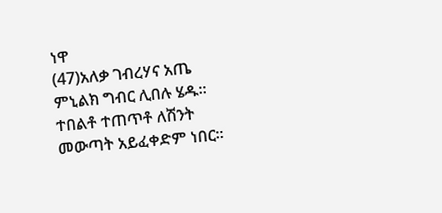ነዋ
(47)አለቃ ገብረሃና አጤ ምኒልክ ግብር ሊበሉ ሄዱ። ተበልቶ ተጠጥቶ ለሽንት መውጣት አይፈቀድም ነበር።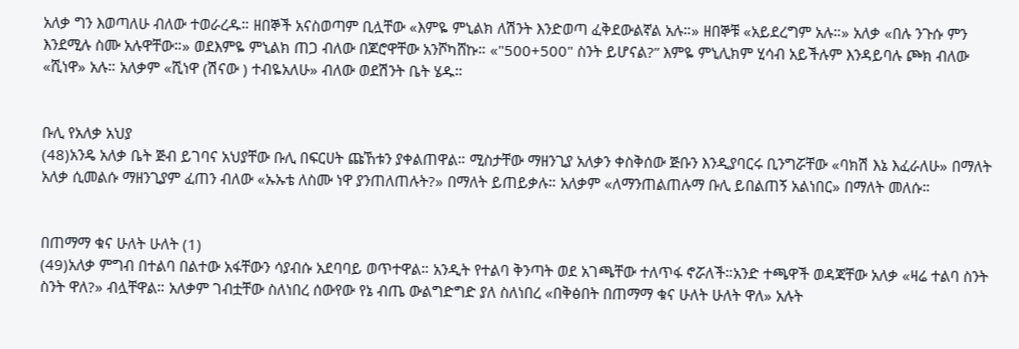አለቃ ግን እወጣለሁ ብለው ተወራረዱ። ዘበኞች አናስወጣም ቢሏቸው «እምዬ ምኒልክ ለሽንት እንድወጣ ፈቅደውልኛል አሉ።» ዘበኞቹ «አይደረግም አሉ።» አለቃ «በሉ ንጉሱ ምን እንደሚሉ ስሙ አሉዋቸው።» ወደእምዬ ምኒልክ ጠጋ ብለው በጆሮዋቸው አንሾካሸኩ። «"500+500" ስንት ይሆናል?” እምዬ ምኒሊክም ሂሳብ አይችሉም እንዳይባሉ ጮክ ብለው «ሺነዋ» አሉ። አለቃም «ሺነዋ (ሽናው ) ተብዬአለሁ» ብለው ወደሽንት ቤት ሄዱ።


ቡሊ የአለቃ አህያ
(48)አንዴ አለቃ ቤት ጅብ ይገባና አህያቸው ቡሊ በፍርሀት ጩኸቱን ያቀልጠዋል። ሚስታቸው ማዘንጊያ አለቃን ቀስቅሰው ጅቡን እንዲያባርሩ ቢንግሯቸው «ባክሽ እኔ እፈራለሁ» በማለት አለቃ ሲመልሱ ማዘንጊያም ፈጠን ብለው «ኡኡቴ ለስሙ ነዋ ያንጠለጠሉት?» በማለት ይጠይቃሉ። አለቃም «ለማንጠልጠሉማ ቡሊ ይበልጠኝ አልነበር» በማለት መለሱ።


በጠማማ ቁና ሁለት ሁለት (1)
(49)አለቃ ምግብ በተልባ በልተው አፋቸውን ሳያብሱ አደባባይ ወጥተዋል። አንዲት የተልባ ቅንጣት ወደ አገጫቸው ተለጥፋ ኖሯለች።አንድ ተጫዋች ወዳጃቸው አለቃ «ዛሬ ተልባ ስንት ስንት ዋለ?» ብሏቸዋል። አለቃም ገብቷቸው ስለነበረ ሰውየው የኔ ብጤ ውልግድግድ ያለ ስለነበረ «በቅፅበት በጠማማ ቁና ሁለት ሁለት ዋለ» አሉት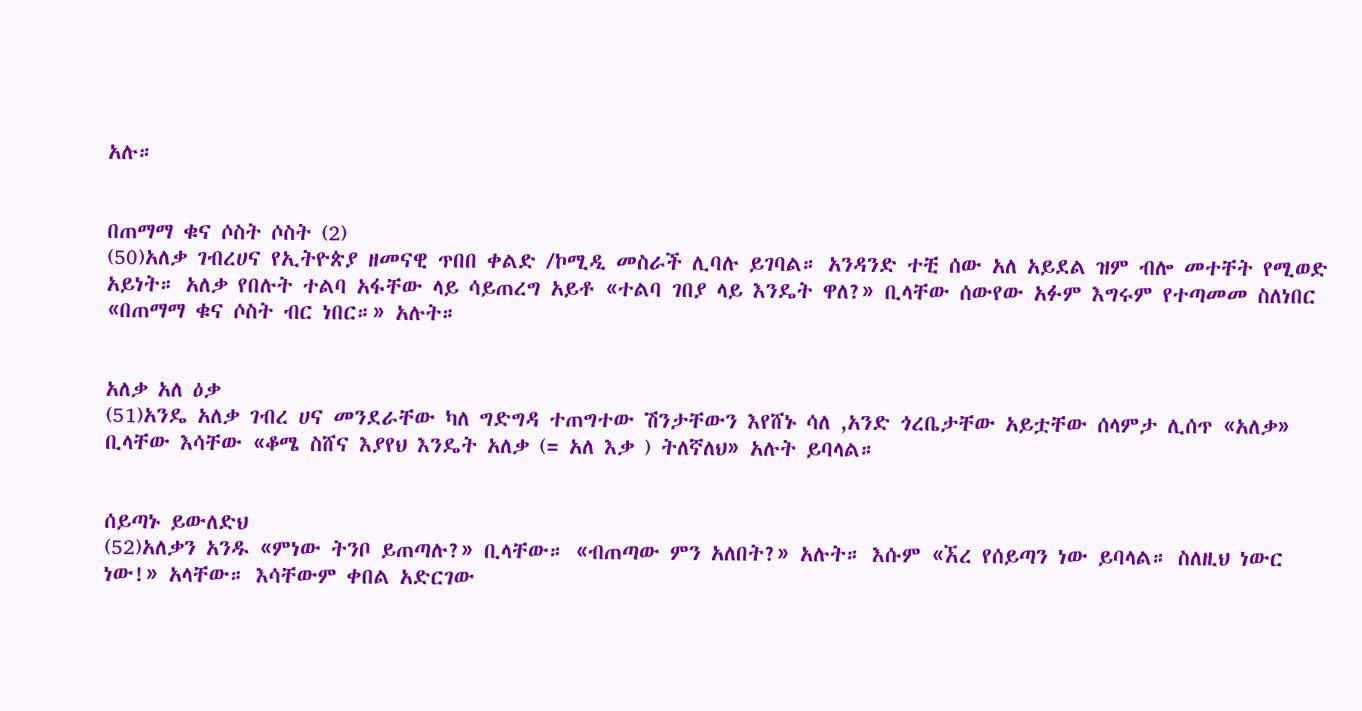አሉ።


በጠማማ ቁና ሶስት ሶስት (2)
(50)አለቃ ገብረሀና የኢትዮጵያ ዘመናዊ ጥበበ ቀልድ /ኮሚዲ መስራች ሊባሉ ይገባል። አንዳንድ ተቺ ሰው አለ አይደል ዝም ብሎ መተቸት የሚወድ አይነት። አለቃ የበሉት ተልባ አፋቸው ላይ ሳይጠረግ አይቶ «ተልባ ገበያ ላይ እንዴት ዋለ?» ቢላቸው ሰውየው አፉም እግሩም የተጣመመ ስለነበር «በጠማማ ቁና ሶስት ብር ነበር።» አሉት።


አለቃ አለ ዕቃ
(51)አንዴ አለቃ ገብረ ሀና መንደራቸው ካለ ግድግዳ ተጠግተው ሽንታቸውን እየሸኑ ሳለ ,አንድ ጎረቤታቸው አይቷቸው ሰላምታ ሊሰጥ «አለቃ» ቢላቸው እሳቸው «ቆሜ ስሸና እያየህ እንዴት አለቃ (= አለ እቃ ) ትለኛለህ» አሉት ይባላል።


ሰይጣኑ ይውለድህ
(52)አለቃን አንዱ «ምነው ትንቦ ይጠጣሉ?» ቢላቸው። «ብጠጣው ምን አለበት?» አሉት። እሱም «ኧረ የሰይጣን ነው ይባላል። ስለዚህ ነውር ነው!» አላቸው። እሳቸውም ቀበል አድርገው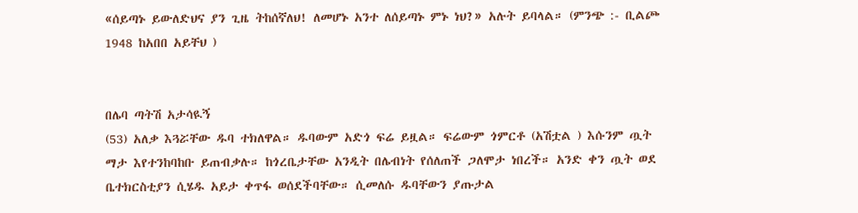«ሰይጣኑ ይውለድህና ያን ጊዜ ትከሰኛለህ! ለመሆኑ አንተ ለሰይጣኑ ምኑ ነህ?» አሉት ይባላል። (ምንጭ :- ቢልጮ 1948 ከአበበ አይቸህ )


በሌባ ጣትሽ አታሳዪኝ
(53) አለቃ እጓሯቸው ዱባ ተክለዋል። ዱባውም አድጎ ፍሬ ይዟል። ፍሬውም ጎምርቶ (አሽቷል ) እሱንም ጧት ማታ እየተንከባከቡ ይጠብቃሉ። ከጎረቤታቸው አንዲት በሌብነት የሰለጠች ጋለሞታ ነበረች። አንድ ቀን ጧት ወደ ቤተክርስቲያን ሲሄዱ አይታ ቀጥፋ ወሰደችባቸው። ሲመለሱ ዱባቸውን ያጡታል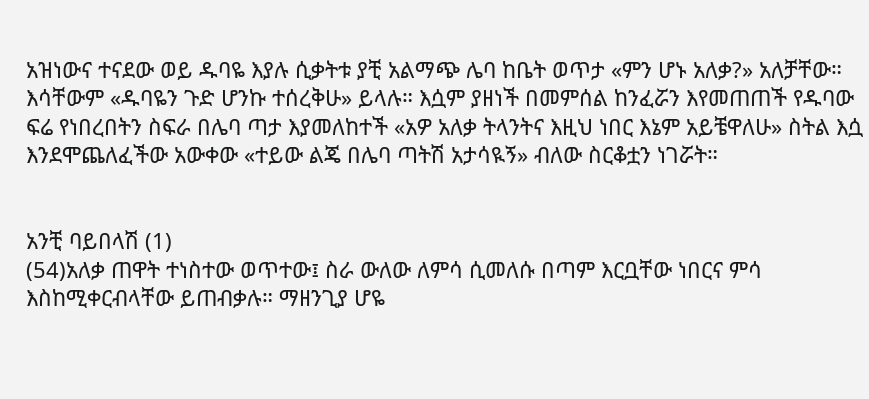አዝነውና ተናደው ወይ ዱባዬ እያሉ ሲቃትቱ ያቺ አልማጭ ሌባ ከቤት ወጥታ «ምን ሆኑ አለቃ?» አለቻቸው። እሳቸውም «ዱባዬን ጉድ ሆንኩ ተሰረቅሁ» ይላሉ። እሷም ያዘነች በመምሰል ከንፈሯን እየመጠጠች የዱባው ፍሬ የነበረበትን ስፍራ በሌባ ጣታ እያመለከተች «አዎ አለቃ ትላንትና እዚህ ነበር እኔም አይቼዋለሁ» ስትል እሷ እንደሞጨለፈችው አውቀው «ተይው ልጄ በሌባ ጣትሽ አታሳዪኝ» ብለው ስርቆቷን ነገሯት።


አንቺ ባይበላሽ (1)
(54)አለቃ ጠዋት ተነስተው ወጥተው፤ ስራ ውለው ለምሳ ሲመለሱ በጣም እርቧቸው ነበርና ምሳ እስከሚቀርብላቸው ይጠብቃሉ። ማዘንጊያ ሆዬ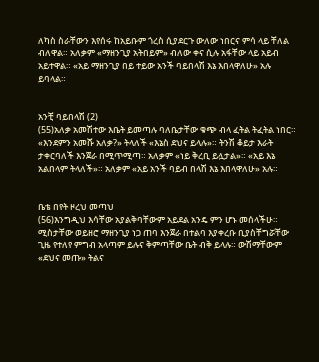ለካስ ስራቸውን እየሰሩ ከአይቡም ጎረስ ሲያደርጉ ውለው ነበርና ምሳ ላይ ቸለል ብለዋል። አለቃም «ማዘንጊያ አትበይም» ብለው ቀና ሲሉ አፋቸው ላይ አይብ አይተዋል። «አይ ማዘንጊያ በይ ተይው አንች ባይበላሽ እኔ እበላዋለሁ» አሉ ይባላል።


አንቺ ባይበላሽ (2)
(55)አለቃ አመሽተው እቤት ይመጣሉ ባለቤታቸው ቁጭ ብላ ፈትል ትፈትል ነበር። «እንደምን አመሹ አለቃ?» ትላለች «እኔስ ደህና ይላሉ»። ትንሽ ቆይታ እራት ታቀርባለች እንጀራ በሚጥሚጣ። አለቃም «ነይ ቅረቢ ይሏታል»። «አይ እኔ አልበላም ትላለች»። አለቃም «አይ አንች ባይብ በላሽ እኔ እበላዋለሁ» አሉ።


ቤቴ በየት ዞረህ መጣህ
(56)እንግዲህ እሳቸው አያልቅባቸውም አይደል አንዴ ምን ሆኑ መሰላችሁ። ሚስታቸው ወይዘሮ ማዘንጊያ ነጋ ጠባ እንጀራ በተልባ እያቀረቡ ቢያስቸግሯቸው ጊዜ የተለየ ምግብ አላጣም ይሉና ቅምጣቸው ቤት ብቅ ይላሉ። ውሽማቸውም «ደህና መጡ» ትልና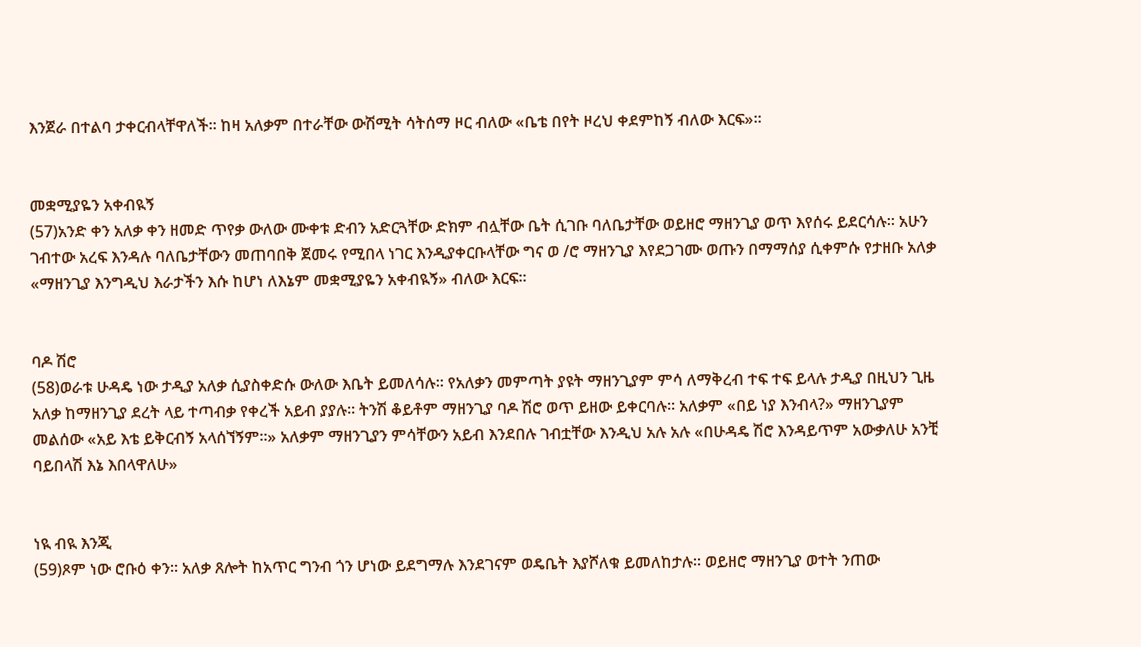እንጀራ በተልባ ታቀርብላቸዋለች። ከዛ አለቃም በተራቸው ውሽሚት ሳትሰማ ዞር ብለው «ቤቴ በየት ዞረህ ቀደምከኝ ብለው እርፍ»።


መቋሚያዬን አቀብዪኝ
(57)አንድ ቀን አለቃ ቀን ዘመድ ጥየቃ ውለው ሙቀቱ ድብን አድርጓቸው ድክም ብሏቸው ቤት ሲገቡ ባለቤታቸው ወይዘሮ ማዘንጊያ ወጥ እየሰሩ ይደርሳሉ። አሁን ገብተው አረፍ እንዳሉ ባለቤታቸውን መጠባበቅ ጀመሩ የሚበላ ነገር እንዲያቀርቡላቸው ግና ወ /ሮ ማዘንጊያ እየደጋገሙ ወጡን በማማሰያ ሲቀምሱ የታዘቡ አለቃ «ማዘንጊያ እንግዲህ እራታችን እሱ ከሆነ ለእኔም መቋሚያዬን አቀብዪኝ» ብለው እርፍ።


ባዶ ሽሮ
(58)ወራቱ ሁዳዴ ነው ታዲያ አለቃ ሲያስቀድሱ ውለው እቤት ይመለሳሉ። የአለቃን መምጣት ያዩት ማዘንጊያም ምሳ ለማቅረብ ተፍ ተፍ ይላሉ ታዲያ በዚህን ጊዜ አለቃ ከማዘንጊያ ደረት ላይ ተጣብቃ የቀረች አይብ ያያሉ። ትንሽ ቆይቶም ማዘንጊያ ባዶ ሽሮ ወጥ ይዘው ይቀርባሉ። አለቃም «በይ ነያ እንብላ?» ማዘንጊያም መልሰው «አይ እቴ ይቅርብኝ አላሰኘኝም።» አለቃም ማዘንጊያን ምሳቸውን አይብ እንደበሉ ገብቷቸው እንዲህ አሉ አሉ «በሁዳዴ ሽሮ እንዳይጥም አውቃለሁ አንቺ ባይበላሽ እኔ እበላዋለሁ»


ነዪ ብዪ እንጂ
(59)ጾም ነው ሮቡዕ ቀን። አለቃ ጸሎት ከአጥር ግንብ ጎን ሆነው ይደግማሉ እንደገናም ወዴቤት እያሾለቁ ይመለከታሉ። ወይዘሮ ማዘንጊያ ወተት ንጠው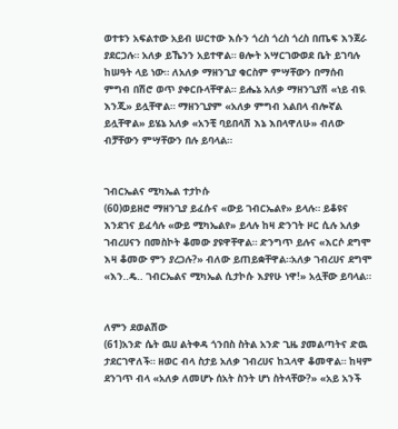ወተቱን አፍልተው አይብ ሠርተው እሱን ጎረስ ጎረስ ጎረስ በጤፍ እንጀራ ያደርጋሉ። አለቃ ይኼንን አይተዋል። ፀሎት አሣርገውወደ ቤት ይገባሉ ከሠዓት ላይ ነው። ለአለቃ ማዘንጊያ ቁርስም ምሣቸውን በማሰብ ምግብ በሽሮ ወጥ ያቀርቡላቸዋል። ይሔኔ አለቃ ማዘንጊያሽ «ነይ ብዪ እንጂ» ይሏቸዋል። ማዘንጊያም «አለቃ ምግብ አልበላ ብሎኛል ይሏቸዋል» ይሄኔ አለቃ «አንቺ ባይበላሽ እኔ እበላዋለሁ» ብለው ብቻቸውን ምሣቸውን በሉ ይባላል።


ገብርኤልና ሚካኤል ተታኮሱ
(60)ወይዘሮ ማዘንጊያ ይፈሱና «ውይ ገብርኤልየ» ይላሉ። ይቆዩና እንደገና ይፈሳሉ «ውይ ሚካኤልየ» ይላሉ ከዛ ድንገት ዞር ሲሉ አለቃ ገብረሀናን በመስኮት ቆመው ያዩዋቸዋል። ድንግጥ ይሉና «እርሶ ደግሞ እዛ ቆመው ምን ያረጋሉ?» ብለው ይጠይቋቸዋል።አለቃ ገብረሀና ደግሞ «እን..ዴ.. ገብርኤልና ሚካኤል ሲታኮሱ እያየሁ ነዋ!» አሏቸው ይባላል።


ለምን ደወልሽው
(61)አንድ ሴት ዉሀ ልትቀዳ ጎንበስ ስትል አንድ ጊዜ ያመልጣትና ድዉ ታደርገዋለች። ዘወር ብላ ስታይ አለቃ ገብረሀና ከኋላዋ ቆመዋል። ከዛም ደንገጥ ብላ «አለቃ ለመሆኑ ሰአት ስንት ሆነ ስትላቸው?» «አይ አንች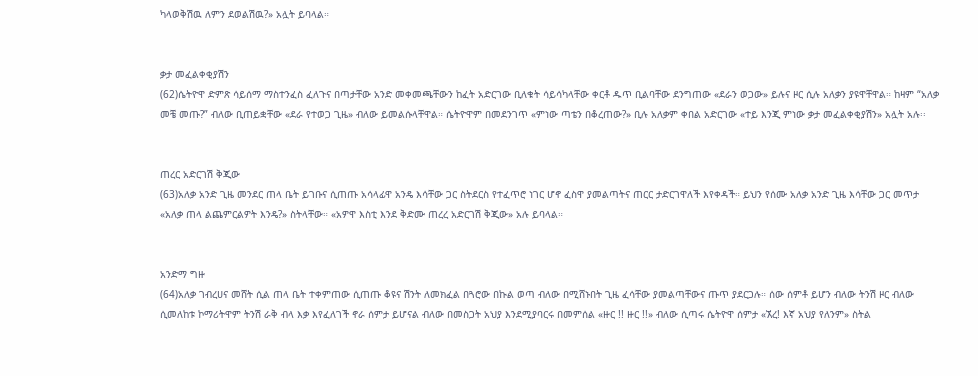ካላወቅሽዉ ለምን ደወልሽዉ?» አሏት ይባላል።


ቃታ መፈልቀቂያሽን
(62)ሴትዮዋ ድምጽ ሳይሰማ ማስተንፈስ ፈለጉና በጣታቸው አንድ መቀመጫቸውን ከፈት አድርገው ቢለቁት ሳይሳካላቸው ቀርቶ ዱጥ ቢልባቸው ደንግጠው «ደራን ወጋው» ይሉና ዞር ሲሉ አለቃን ያዩዋቸዋል። ከዛም “አለቃ መቼ መጡ?” ብለው ቢጠይቋቸው «ደራ የተወጋ ጊዜ» ብለው ይመልሱላቸዋል። ሴትዮዋም በመደንገጥ «ምነው ጣቴን በቆረጠው?» ቢሉ አለቃም ቀበል አድርገው «ተይ እንጂ ምነው ቃታ መፈልቀቂያሽን» አሏት አሉ፡፡


ጠረር አድርገሽ ቅጂው
(63)አለቃ አንድ ጊዜ መንደር ጠላ ቤት ይገቡና ሲጠጡ አሳላፊዋ አንዴ እሳቸው ጋር ስትደርስ የተፈጥሮ ነገር ሆኖ ፈስዋ ያመልጣትና ጠርር ታድርገዋለች እየቀዳች። ይህን የሰሙ አለቃ አንድ ጊዜ እሳቸው ጋር መጥታ «አለቃ ጠላ ልጨምርልዎት እንዴ?» ስትላቸው። «አዎዋ እስቲ እንደ ቅድሙ ጠረረ አድርገሽ ቅጂው» አሉ ይባላል።


አንድማ ግዙ
(64)አለቃ ገብረሀና መሸት ሲል ጠላ ቤት ተቀምጠው ሲጠጡ ቆዩና ሽንት ለመክፈል በጓሮው በኩል ወጣ ብለው በሚሸኑበት ጊዜ ፈሳቸው ያመልጣቸውና ጡጥ ያደርጋሉ። ሰው ሰምቶ ይሆን ብለው ትንሽ ዞር ብለው ሲመለከቱ ኮማሪትዋም ትንሽ ራቅ ብላ እቃ እየፈለገች ኖራ ሰምታ ይሆናል ብለው በመስጋት አህያ እንደሚያባርሩ በመምሰል «ዙር !! ዙር !!» ብለው ሲጣሩ ሴትዮዋ ሰምታ «ኧረ! እኛ አህያ የለንም» ስትል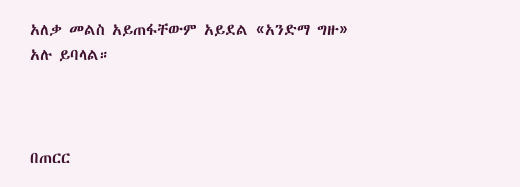አለቃ መልስ አይጠፋቸውም አይደል «አንድማ ግዙ» አሉ ይባላል።



በጠርር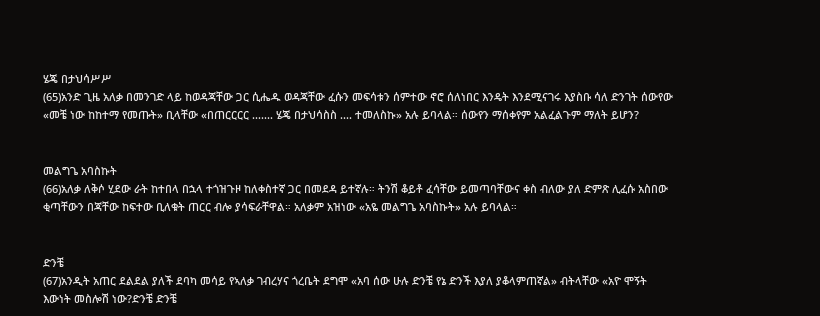ሄጄ በታህሳሥሥ
(65)አንድ ጊዜ አለቃ በመንገድ ላይ ከወዳጃቸው ጋር ሲሔዱ ወዳጃቸው ፈሱን መፍሳቱን ሰምተው ኖሮ ሰለነበር እንዴት እንደሚናገሩ እያስቡ ሳለ ድንገት ሰውየው «መቼ ነው ከከተማ የመጡት» ቢላቸው «በጠርርርር ....... ሄጄ በታህሳስስ .... ተመለስኩ» አሉ ይባላል። ሰውየን ማሰቀየም አልፈልጉም ማለት ይሆን?


መልግጌ አባስኩት
(66)አለቃ ለቅሶ ሂደው ራት ከተበላ በኋላ ተጎዝጉዞ ከለቀስተኛ ጋር በመደዳ ይተኛሉ። ትንሽ ቆይቶ ፈሳቸው ይመጣባቸውና ቀስ ብለው ያለ ድምጽ ሊፈሱ አስበው ቂጣቸውን በጃቸው ከፍተው ቢለቁት ጠርር ብሎ ያሳፍራቸዋል። አለቃም አዝነው «አዬ መልግጌ አባስኩት» አሉ ይባላል።


ድንቼ
(67)አንዲት አጠር ደልደል ያለች ደባካ መሳይ የኣለቃ ገብረሃና ጎረቤት ደግሞ «አባ ሰው ሁሉ ድንቼ የኔ ድንች እያለ ያቆላምጠኛል» ብትላቸው «አዮ ሞኝት እውነት መስሎሽ ነው?ድንቼ ድንቼ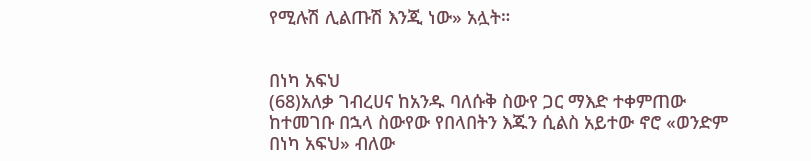የሚሉሽ ሊልጡሽ እንጂ ነው» አሏት።


በነካ አፍህ
(68)አለቃ ገብረሀና ከአንዱ ባለሱቅ ስውየ ጋር ማእድ ተቀምጠው ከተመገቡ በኋላ ስውየው የበላበትን እጁን ሲልስ አይተው ኖሮ «ወንድም በነካ አፍህ» ብለው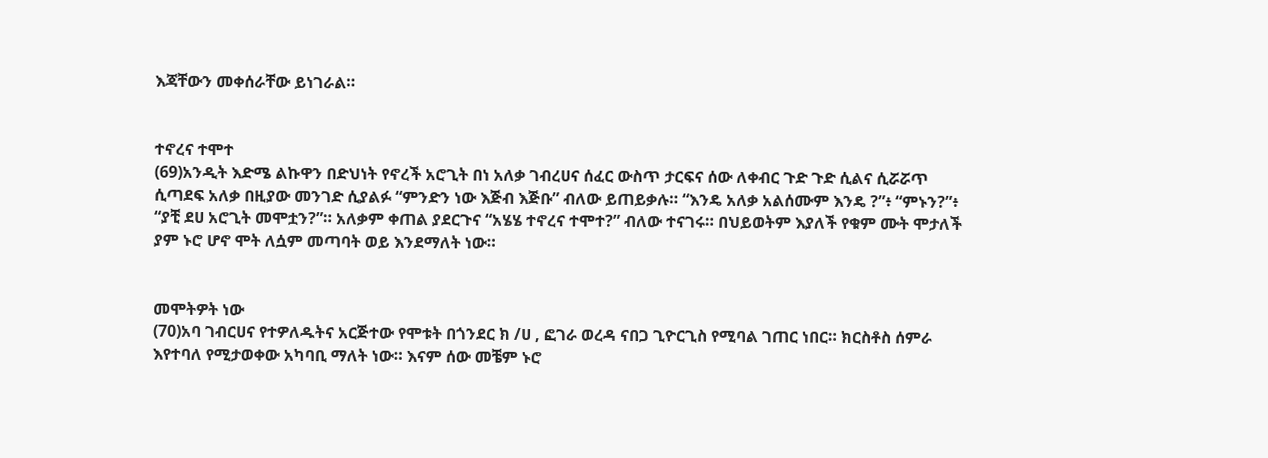እጃቸውን መቀሰራቸው ይነገራል።


ተኖረና ተሞተ
(69)አንዲት እድሜ ልኩዋን በድህነት የኖረች አሮጊት በነ አለቃ ገብረሀና ሰፈር ውስጥ ታርፍና ሰው ለቀብር ጉድ ጉድ ሲልና ሲሯሯጥ ሲጣደፍ አለቃ በዚያው መንገድ ሲያልፉ “ምንድን ነው እጅብ እጅቡ” ብለው ይጠይቃሉ። “እንዴ አለቃ አልሰሙም እንዴ ?”፥ “ምኑን?”፥ “ያቺ ደሀ አሮጊት መሞቷን?”። አለቃም ቀጠል ያደርጉና “አሄሄ ተኖረና ተሞተ?” ብለው ተናገሩ። በህይወትም እያለች የቁም ሙት ሞታለች ያም ኑሮ ሆኖ ሞት ለሷም መጣባት ወይ እንደማለት ነው።


መሞትዎት ነው
(70)አባ ገብርሀና የተዎለዱትና አርጅተው የሞቱት በጎንደር ክ /ሀ , ፎገራ ወረዳ ናበጋ ጊዮርጊስ የሚባል ገጠር ነበር። ክርስቶስ ሰምራ እየተባለ የሚታወቀው አካባቢ ማለት ነው። እናም ሰው መቼም ኑሮ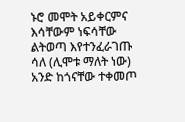ኑሮ መሞት አይቀርምና እሳቸውም ነፍሳቸው ልትወጣ እየተንፈራገጡ ሳለ (ሊሞቱ ማለት ነው) አንድ ከጎናቸው ተቀመጦ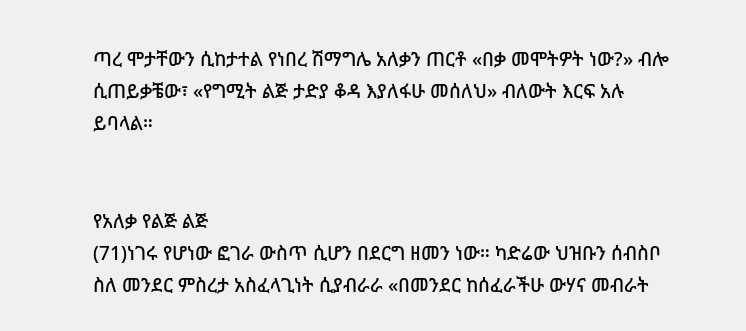ጣረ ሞታቸውን ሲከታተል የነበረ ሽማግሌ አለቃን ጠርቶ «በቃ መሞትዎት ነው?» ብሎ ሲጠይቃቼው፣ «የግሚት ልጅ ታድያ ቆዳ እያለፋሁ መሰለህ» ብለውት እርፍ አሉ ይባላል።


የአለቃ የልጅ ልጅ
(71)ነገሩ የሆነው ፎገራ ውስጥ ሲሆን በደርግ ዘመን ነው። ካድሬው ህዝቡን ሰብስቦ ስለ መንደር ምስረታ አስፈላጊነት ሲያብራራ «በመንደር ከሰፈራችሁ ውሃና መብራት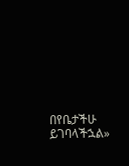በየቤታችሁ ይገባላችኋል»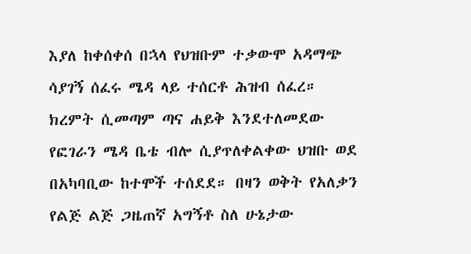እያለ ከቀሰቀሰ በኋላ የህዝቡም ተቃውሞ አዳማጭ ሳያገኝ ሰፈሩ ሜዳ ላይ ተሰርቶ ሕዝብ ሰፈረ። ክረምት ሲመጣም ጣና ሐይቅ እንደተለመደው የፎገራን ሜዳ ቤቴ ብሎ ሲያጥለቀልቀው ህዝቡ ወደ በአካባቢው ከተሞች ተሰደደ። በዛን ወቅት የአለቃን የልጅ ልጅ ጋዜጠኛ አግኝቶ ስለ ሁኔታው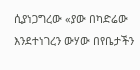ሲያነጋግረው «ያው በካድሬው እንደተነገረን ውሃው በየቤታችን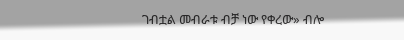ገብቷል መብራቱ ብቻ ነው የቀረው» ብሎ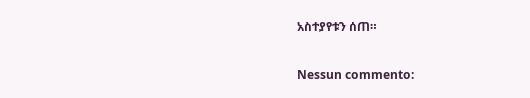አስተያየቱን ሰጠ።

Nessun commento: